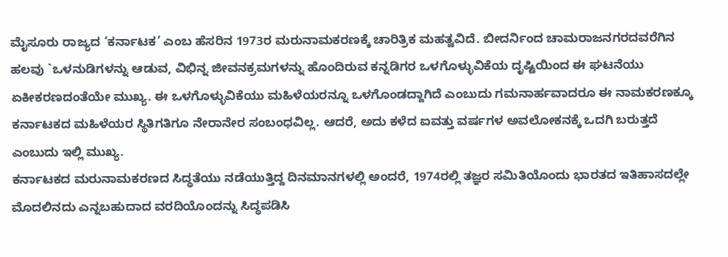ಮೈಸೂರು ರಾಜ್ಯದ ‘ಕರ್ನಾಟಕ’ ಎಂಬ ಹೆಸರಿನ 1973ರ ಮರುನಾಮಕರಣಕ್ಕೆ ಚಾರಿತ್ರಿಕ ಮಹತ್ವವಿದೆ. ಬೀದರ್ನಿಂದ ಚಾಮರಾಜನಗರದವರೆಗಿನ ಹಲವು `ಒಳನುಡಿಗಳನ್ನು ಆಡುವ, ವಿಭಿನ್ನ ಜೀವನಕ್ರಮಗಳನ್ನು ಹೊಂದಿರುವ ಕನ್ನಡಿಗರ ಒಳಗೊಳ್ಳುವಿಕೆಯ ದೃಷ್ಟಿಯಿಂದ ಈ ಘಟನೆಯು ಏಕೀಕರಣದಂತೆಯೇ ಮುಖ್ಯ. ಈ ಒಳಗೊಳ್ಳುವಿಕೆಯು ಮಹಿಳೆಯರನ್ನೂ ಒಳಗೊಂಡದ್ದಾಗಿದೆ ಎಂಬುದು ಗಮನಾರ್ಹವಾದರೂ ಈ ನಾಮಕರಣಕ್ಕೂ ಕರ್ನಾಟಕದ ಮಹಿಳೆಯರ ಸ್ಥಿತಿಗತಿಗೂ ನೇರಾನೇರ ಸಂಬಂಧವಿಲ್ಲ. ಆದರೆ, ಅದು ಕಳೆದ ಐವತ್ತು ವರ್ಷಗಳ ಅವಲೋಕನಕ್ಕೆ ಒದಗಿ ಬರುತ್ತದೆ ಎಂಬುದು ಇಲ್ಲಿ ಮುಖ್ಯ.
ಕರ್ನಾಟಕದ ಮರುನಾಮಕರಣದ ಸಿದ್ಧತೆಯು ನಡೆಯುತ್ತಿದ್ದ ದಿನಮಾನಗಳಲ್ಲಿ ಅಂದರೆ, 1974ರಲ್ಲಿ ತಜ್ಞರ ಸಮಿತಿಯೊಂದು ಭಾರತದ ಇತಿಹಾಸದಲ್ಲೇ ಮೊದಲಿನದು ಎನ್ನಬಹುದಾದ ವರದಿಯೊಂದನ್ನು ಸಿದ್ಧಪಡಿಸಿ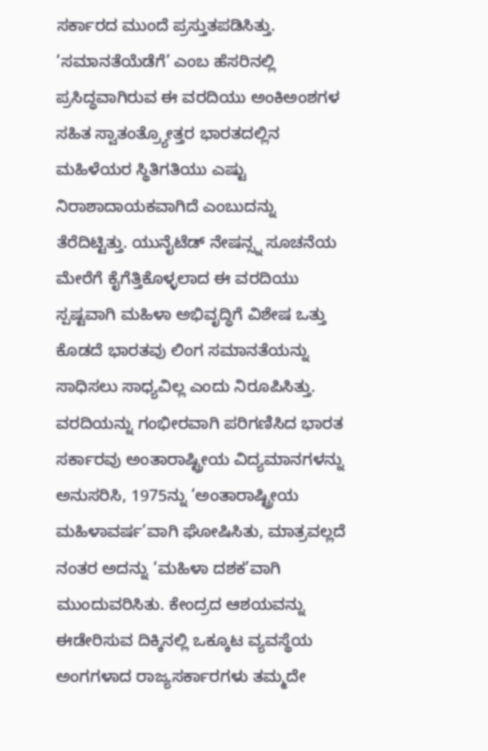ಸರ್ಕಾರದ ಮುಂದೆ ಪ್ರಸ್ತುತಪಡಿಸಿತ್ತು. ‘ಸಮಾನತೆಯೆಡೆಗೆ’ ಎಂಬ ಹೆಸರಿನಲ್ಲಿ ಪ್ರಸಿದ್ಧವಾಗಿರುವ ಈ ವರದಿಯು ಅಂಕಿಅಂಶಗಳ ಸಹಿತ ಸ್ವಾತಂತ್ರ್ಯೋತ್ತರ ಭಾರತದಲ್ಲಿನ ಮಹಿಳೆಯರ ಸ್ಥಿತಿಗತಿಯು ಎಷ್ಟು ನಿರಾಶಾದಾಯಕವಾಗಿದೆ ಎಂಬುದನ್ನು ತೆರೆದಿಟ್ಟಿತ್ತು. ಯುನೈಟೆಡ್ ನೇಷನ್ಸ್ನ ಸೂಚನೆಯ ಮೇರೆಗೆ ಕೈಗೆತ್ತಿಕೊಳ್ಳಲಾದ ಈ ವರದಿಯು ಸ್ಪಷ್ಟವಾಗಿ ಮಹಿಳಾ ಅಭಿವೃದ್ಧಿಗೆ ವಿಶೇಷ ಒತ್ತು ಕೊಡದೆ ಭಾರತವು ಲಿಂಗ ಸಮಾನತೆಯನ್ನು ಸಾಧಿಸಲು ಸಾಧ್ಯವಿಲ್ಲ ಎಂದು ನಿರೂಪಿಸಿತ್ತು. ವರದಿಯನ್ನು ಗಂಭೀರವಾಗಿ ಪರಿಗಣಿಸಿದ ಭಾರತ ಸರ್ಕಾರವು ಅಂತಾರಾಷ್ಟ್ರೀಯ ವಿದ್ಯಮಾನಗಳನ್ನು ಅನುಸರಿಸಿ, 1975ನ್ನು ‘ಅಂತಾರಾಷ್ಟ್ರೀಯ ಮಹಿಳಾವರ್ಷ’ವಾಗಿ ಘೋಷಿಸಿತು, ಮಾತ್ರವಲ್ಲದೆ ನಂತರ ಅದನ್ನು ‘ಮಹಿಳಾ ದಶಕ’ವಾಗಿ ಮುಂದುವರಿಸಿತು. ಕೇಂದ್ರದ ಆಶಯವನ್ನು ಈಡೇರಿಸುವ ದಿಕ್ಕಿನಲ್ಲಿ ಒಕ್ಕೂಟ ವ್ಯವಸ್ಥೆಯ ಅಂಗಗಳಾದ ರಾಜ್ಯಸರ್ಕಾರಗಳು ತಮ್ಮದೇ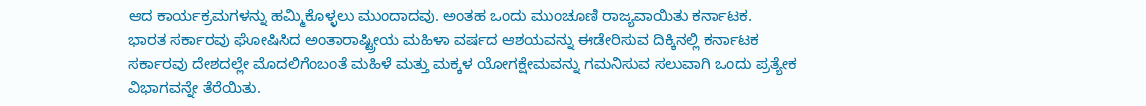ಆದ ಕಾರ್ಯಕ್ರಮಗಳನ್ನು ಹಮ್ಮಿಕೊಳ್ಳಲು ಮುಂದಾದವು. ಅಂತಹ ಒಂದು ಮುಂಚೂಣಿ ರಾಜ್ಯವಾಯಿತು ಕರ್ನಾಟಕ.
ಭಾರತ ಸರ್ಕಾರವು ಘೋಷಿಸಿದ ಅಂತಾರಾಷ್ಟ್ರೀಯ ಮಹಿಳಾ ವರ್ಷದ ಆಶಯವನ್ನು ಈಡೇರಿಸುವ ದಿಕ್ಕಿನಲ್ಲಿ ಕರ್ನಾಟಕ ಸರ್ಕಾರವು ದೇಶದಲ್ಲೇ ಮೊದಲಿಗೆಂಬಂತೆ ಮಹಿಳೆ ಮತ್ತು ಮಕ್ಕಳ ಯೋಗಕ್ಷೇಮವನ್ನು ಗಮನಿಸುವ ಸಲುವಾಗಿ ಒಂದು ಪ್ರತ್ಯೇಕ ವಿಭಾಗವನ್ನೇ ತೆರೆಯಿತು.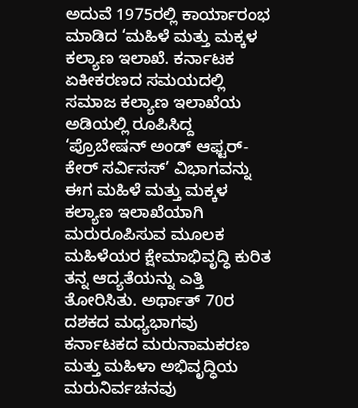ಅದುವೆ 1975ರಲ್ಲಿ ಕಾರ್ಯಾರಂಭ ಮಾಡಿದ ‘ಮಹಿಳೆ ಮತ್ತು ಮಕ್ಕಳ ಕಲ್ಯಾಣ ಇಲಾಖೆ. ಕರ್ನಾಟಕ ಏಕೀಕರಣದ ಸಮಯದಲ್ಲಿ ಸಮಾಜ ಕಲ್ಯಾಣ ಇಲಾಖೆಯ ಅಡಿಯಲ್ಲಿ ರೂಪಿಸಿದ್ದ ‘ಪ್ರೊಬೇಷನ್ ಅಂಡ್ ಆಫ್ಟರ್-ಕೇರ್ ಸರ್ವಿಸಸ್’ ವಿಭಾಗವನ್ನು ಈಗ ಮಹಿಳೆ ಮತ್ತು ಮಕ್ಕಳ ಕಲ್ಯಾಣ ಇಲಾಖೆಯಾಗಿ ಮರುರೂಪಿಸುವ ಮೂಲಕ ಮಹಿಳೆಯರ ಕ್ಷೇಮಾಭಿವೃದ್ಧಿ ಕುರಿತ ತನ್ನ ಆದ್ಯತೆಯನ್ನು ಎತ್ತಿ ತೋರಿಸಿತು. ಅರ್ಥಾತ್ 70ರ ದಶಕದ ಮಧ್ಯಭಾಗವು ಕರ್ನಾಟಕದ ಮರುನಾಮಕರಣ ಮತ್ತು ಮಹಿಳಾ ಅಭಿವೃದ್ಧಿಯ ಮರುನಿರ್ವಚನವು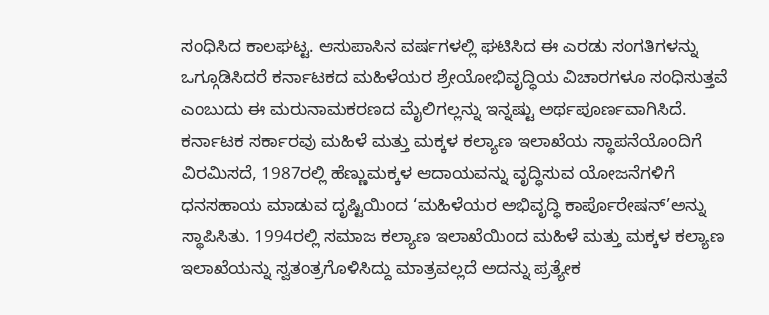ಸಂಧಿಸಿದ ಕಾಲಘಟ್ಟ. ಆಸುಪಾಸಿನ ವರ್ಷಗಳಲ್ಲಿ ಘಟಿಸಿದ ಈ ಎರಡು ಸಂಗತಿಗಳನ್ನು ಒಗ್ಗೂಡಿಸಿದರೆ ಕರ್ನಾಟಕದ ಮಹಿಳೆಯರ ಶ್ರೇಯೋಭಿವೃದ್ಧಿಯ ವಿಚಾರಗಳೂ ಸಂಧಿಸುತ್ತವೆ ಎಂಬುದು ಈ ಮರುನಾಮಕರಣದ ಮೈಲಿಗಲ್ಲನ್ನು ಇನ್ನಷ್ಟು ಅರ್ಥಪೂರ್ಣವಾಗಿಸಿದೆ.
ಕರ್ನಾಟಕ ಸರ್ಕಾರವು ಮಹಿಳೆ ಮತ್ತು ಮಕ್ಕಳ ಕಲ್ಯಾಣ ಇಲಾಖೆಯ ಸ್ಥಾಪನೆಯೊಂದಿಗೆ ವಿರಮಿಸದೆ, 1987ರಲ್ಲಿ ಹೆಣ್ಣುಮಕ್ಕಳ ಆದಾಯವನ್ನು ವೃದ್ಧಿಸುವ ಯೋಜನೆಗಳಿಗೆ ಧನಸಹಾಯ ಮಾಡುವ ದೃಷ್ಟಿಯಿಂದ ‘ಮಹಿಳೆಯರ ಅಭಿವೃದ್ಧಿ ಕಾರ್ಪೊರೇಷನ್’ಅನ್ನು ಸ್ಥಾಪಿಸಿತು. 1994ರಲ್ಲಿ ಸಮಾಜ ಕಲ್ಯಾಣ ಇಲಾಖೆಯಿಂದ ಮಹಿಳೆ ಮತ್ತು ಮಕ್ಕಳ ಕಲ್ಯಾಣ ಇಲಾಖೆಯನ್ನು ಸ್ವತಂತ್ರಗೊಳಿಸಿದ್ದು ಮಾತ್ರವಲ್ಲದೆ ಅದನ್ನು ಪ್ರತ್ಯೇಕ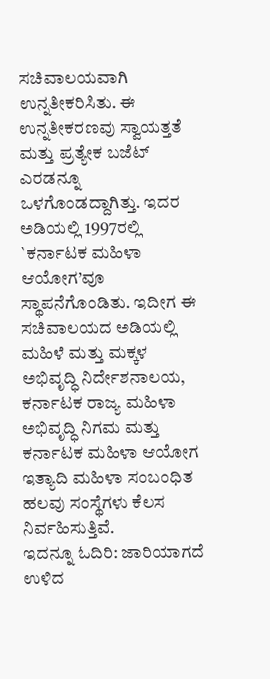ಸಚಿವಾಲಯವಾಗಿ ಉನ್ನತೀಕರಿಸಿತು. ಈ ಉನ್ನತೀಕರಣವು ಸ್ವಾಯತ್ತತೆ ಮತ್ತು ಪ್ರತ್ಯೇಕ ಬಜೆಟ್ ಎರಡನ್ನೂ ಒಳಗೊಂಡದ್ದಾಗಿತ್ತು. ಇದರ ಅಡಿಯಲ್ಲಿ 1997ರಲ್ಲಿ `ಕರ್ನಾಟಕ ಮಹಿಳಾ ಆಯೋಗ’ವೂ ಸ್ಥಾಪನೆಗೊಂಡಿತು. ಇದೀಗ ಈ ಸಚಿವಾಲಯದ ಅಡಿಯಲ್ಲಿ ಮಹಿಳೆ ಮತ್ತು ಮಕ್ಕಳ ಅಭಿವೃದ್ಧಿ ನಿರ್ದೇಶನಾಲಯ, ಕರ್ನಾಟಕ ರಾಜ್ಯ ಮಹಿಳಾ ಅಭಿವೃದ್ಧಿ ನಿಗಮ ಮತ್ತು ಕರ್ನಾಟಕ ಮಹಿಳಾ ಆಯೋಗ ಇತ್ಯಾದಿ ಮಹಿಳಾ ಸಂಬಂಧಿತ ಹಲವು ಸಂಸ್ಥೆಗಳು ಕೆಲಸ ನಿರ್ವಹಿಸುತ್ತಿವೆ.
ಇದನ್ನೂ ಓದಿರಿ: ಜಾರಿಯಾಗದೆ ಉಳಿದ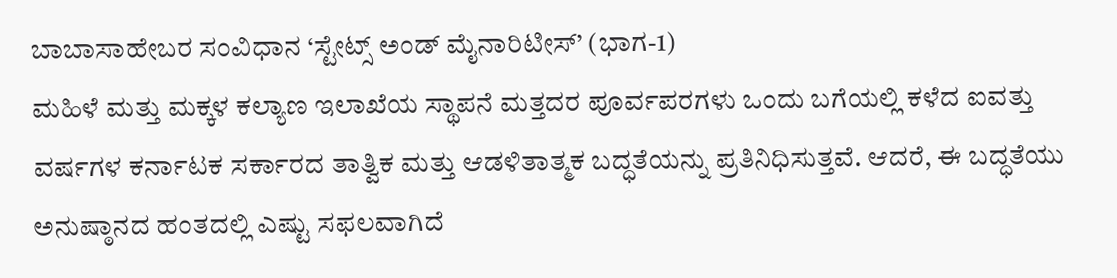ಬಾಬಾಸಾಹೇಬರ ಸಂವಿಧಾನ ‘ಸ್ಟೇಟ್ಸ್ ಅಂಡ್ ಮೈನಾರಿಟೀಸ್’ (ಭಾಗ-1)
ಮಹಿಳೆ ಮತ್ತು ಮಕ್ಕಳ ಕಲ್ಯಾಣ ಇಲಾಖೆಯ ಸ್ಥಾಪನೆ ಮತ್ತದರ ಪೂರ್ವಪರಗಳು ಒಂದು ಬಗೆಯಲ್ಲಿ ಕಳೆದ ಐವತ್ತು ವರ್ಷಗಳ ಕರ್ನಾಟಕ ಸರ್ಕಾರದ ತಾತ್ವಿಕ ಮತ್ತು ಆಡಳಿತಾತ್ಮಕ ಬದ್ಧತೆಯನ್ನು ಪ್ರತಿನಿಧಿಸುತ್ತವೆ. ಆದರೆ, ಈ ಬದ್ಧತೆಯು ಅನುಷ್ಠಾನದ ಹಂತದಲ್ಲಿ ಎಷ್ಟು ಸಫಲವಾಗಿದೆ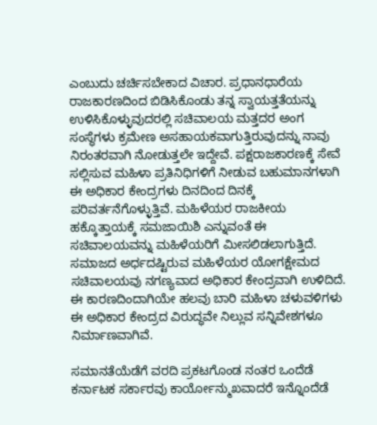ಎಂಬುದು ಚರ್ಚಿಸಬೇಕಾದ ವಿಚಾರ. ಪ್ರಧಾನಧಾರೆಯ ರಾಜಕಾರಣದಿಂದ ಬಿಡಿಸಿಕೊಂಡು ತನ್ನ ಸ್ವಾಯತ್ತತೆಯನ್ನು ಉಳಿಸಿಕೊಳ್ಳುವುದರಲ್ಲಿ ಸಚಿವಾಲಯ ಮತ್ತದರ ಅಂಗ ಸಂಸ್ಥೆಗಳು ಕ್ರಮೇಣ ಅಸಹಾಯಕವಾಗುತ್ತಿರುವುದನ್ನು ನಾವು ನಿರಂತರವಾಗಿ ನೋಡುತ್ತಲೇ ಇದ್ದೇವೆ. ಪಕ್ಷರಾಜಕಾರಣಕ್ಕೆ ಸೇವೆ ಸಲ್ಲಿಸುವ ಮಹಿಳಾ ಪ್ರತಿನಿಧಿಗಳಿಗೆ ನೀಡುವ ಬಹುಮಾನಗಳಾಗಿ ಈ ಅಧಿಕಾರ ಕೇಂದ್ರಗಳು ದಿನದಿಂದ ದಿನಕ್ಕೆ ಪರಿವರ್ತನೆಗೊಳ್ಳುತ್ತಿವೆ. ಮಹಿಳೆಯರ ರಾಜಕೀಯ ಹಕ್ಕೊತ್ತಾಯಕ್ಕೆ ಸಮಜಾಯಿಶಿ ಎನ್ನುವಂತೆ ಈ ಸಚಿವಾಲಯವನ್ನು ಮಹಿಳೆಯರಿಗೆ ಮೀಸಲಿಡಲಾಗುತ್ತಿದೆ. ಸಮಾಜದ ಅರ್ಧದಷ್ಟಿರುವ ಮಹಿಳೆಯರ ಯೋಗಕ್ಷೇಮದ ಸಚಿವಾಲಯವು ನಗಣ್ಯವಾದ ಅಧಿಕಾರ ಕೇಂದ್ರವಾಗಿ ಉಳಿದಿದೆ. ಈ ಕಾರಣದಿಂದಾಗಿಯೇ ಹಲವು ಬಾರಿ ಮಹಿಳಾ ಚಳುವಳಿಗಳು ಈ ಅಧಿಕಾರ ಕೇಂದ್ರದ ವಿರುದ್ಧವೇ ನಿಲ್ಲುವ ಸನ್ನಿವೇಶಗಳೂ ನಿರ್ಮಾಣವಾಗಿವೆ.

ಸಮಾನತೆಯೆಡೆಗೆ ವರದಿ ಪ್ರಕಟಗೊಂಡ ನಂತರ ಒಂದೆಡೆ ಕರ್ನಾಟಕ ಸರ್ಕಾರವು ಕಾರ್ಯೋನ್ಮುಖವಾದರೆ ಇನ್ನೊಂದೆಡೆ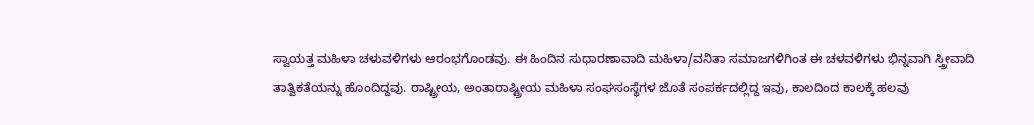ಸ್ವಾಯತ್ತ ಮಹಿಳಾ ಚಳುವಳಿಗಳು ಆರಂಭಗೊಂಡವು. ಈ ಹಿಂದಿನ ಸುಧಾರಣಾವಾದಿ ಮಹಿಳಾ/ವನಿತಾ ಸಮಾಜಗಳಿಗಿಂತ ಈ ಚಳವಳಿಗಳು ಭಿನ್ನವಾಗಿ ಸ್ತ್ರೀವಾದಿ ತಾತ್ವಿಕತೆಯನ್ನು ಹೊಂದಿದ್ದವು. ರಾಷ್ಟ್ರೀಯ, ಅಂತಾರಾಷ್ಟ್ರೀಯ ಮಹಿಳಾ ಸಂಘಸಂಸ್ಥೆಗಳ ಜೊತೆ ಸಂಪರ್ಕದಲ್ಲಿದ್ದ ಇವು, ಕಾಲದಿಂದ ಕಾಲಕ್ಕೆ ಹಲವು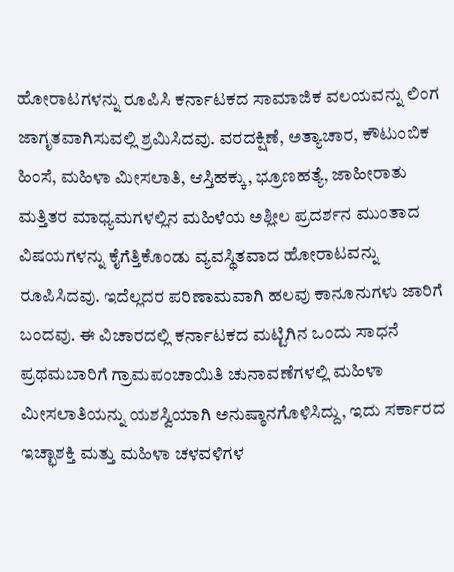ಹೋರಾಟಗಳನ್ನು ರೂಪಿಸಿ ಕರ್ನಾಟಕದ ಸಾಮಾಜಿಕ ವಲಯವನ್ನು ಲಿಂಗ ಜಾಗೃತವಾಗಿಸುವಲ್ಲಿ ಶ್ರಮಿಸಿದವು. ವರದಕ್ಷಿಣೆ, ಅತ್ಯಾಚಾರ, ಕೌಟುಂಬಿಕ ಹಿಂಸೆ, ಮಹಿಳಾ ಮೀಸಲಾತಿ, ಆಸ್ತಿಹಕ್ಕು, ಭ್ರೂಣಹತ್ಯೆ, ಜಾಹೀರಾತು ಮತ್ತಿತರ ಮಾಧ್ಯಮಗಳಲ್ಲಿನ ಮಹಿಳೆಯ ಅಶ್ಲೀಲ ಪ್ರದರ್ಶನ ಮುಂತಾದ ವಿಷಯಗಳನ್ನು ಕೈಗೆತ್ತಿಕೊಂಡು ವ್ಯವಸ್ಥಿತವಾದ ಹೋರಾಟವನ್ನು ರೂಪಿಸಿದವು. ಇದೆಲ್ಲದರ ಪರಿಣಾಮವಾಗಿ ಹಲವು ಕಾನೂನುಗಳು ಜಾರಿಗೆ ಬಂದವು. ಈ ವಿಚಾರದಲ್ಲಿ ಕರ್ನಾಟಕದ ಮಟ್ಟಿಗಿನ ಒಂದು ಸಾಧನೆ ಪ್ರಥಮಬಾರಿಗೆ ಗ್ರಾಮಪಂಚಾಯಿತಿ ಚುನಾವಣೆಗಳಲ್ಲಿ ಮಹಿಳಾ ಮೀಸಲಾತಿಯನ್ನು ಯಶಸ್ವಿಯಾಗಿ ಅನುಷ್ಠಾನಗೊಳಿಸಿದ್ದು, ಇದು ಸರ್ಕಾರದ ಇಚ್ಛಾಶಕ್ತಿ ಮತ್ತು ಮಹಿಳಾ ಚಳವಳಿಗಳ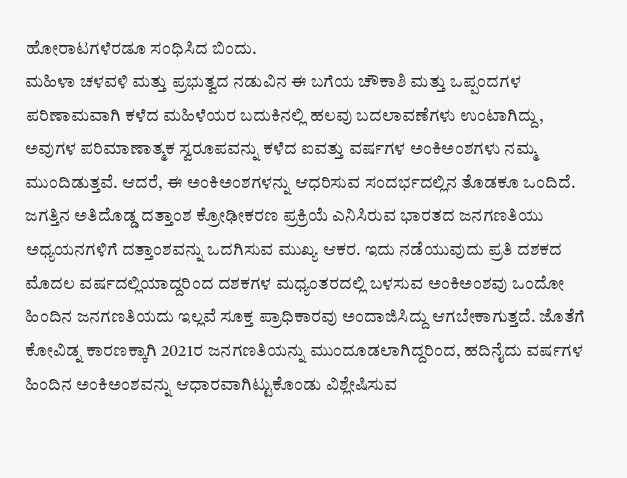ಹೋರಾಟಗಳೆರಡೂ ಸಂಧಿಸಿದ ಬಿಂದು.
ಮಹಿಳಾ ಚಳವಳಿ ಮತ್ತು ಪ್ರಭುತ್ವದ ನಡುವಿನ ಈ ಬಗೆಯ ಚೌಕಾಶಿ ಮತ್ತು ಒಪ್ಪಂದಗಳ ಪರಿಣಾಮವಾಗಿ ಕಳೆದ ಮಹಿಳೆಯರ ಬದುಕಿನಲ್ಲಿ ಹಲವು ಬದಲಾವಣೆಗಳು ಉಂಟಾಗಿದ್ದು, ಅವುಗಳ ಪರಿಮಾಣಾತ್ಮಕ ಸ್ವರೂಪವನ್ನು ಕಳೆದ ಐವತ್ತು ವರ್ಷಗಳ ಅಂಕಿಅಂಶಗಳು ನಮ್ಮ ಮುಂದಿಡುತ್ತವೆ. ಆದರೆ, ಈ ಅಂಕಿಅಂಶಗಳನ್ನು ಆಧರಿಸುವ ಸಂದರ್ಭದಲ್ಲಿನ ತೊಡಕೂ ಒಂದಿದೆ. ಜಗತ್ತಿನ ಅತಿದೊಡ್ಡ ದತ್ತಾಂಶ ಕ್ರೋಢೀಕರಣ ಪ್ರಕ್ರಿಯೆ ಎನಿಸಿರುವ ಭಾರತದ ಜನಗಣತಿಯು ಅಧ್ಯಯನಗಳಿಗೆ ದತ್ತಾಂಶವನ್ನು ಒದಗಿಸುವ ಮುಖ್ಯ ಆಕರ. ಇದು ನಡೆಯುವುದು ಪ್ರತಿ ದಶಕದ ಮೊದಲ ವರ್ಷದಲ್ಲಿಯಾದ್ದರಿಂದ ದಶಕಗಳ ಮಧ್ಯಂತರದಲ್ಲಿ ಬಳಸುವ ಅಂಕಿಅಂಶವು ಒಂದೋ ಹಿಂದಿನ ಜನಗಣತಿಯದು ಇಲ್ಲವೆ ಸೂಕ್ತ ಪ್ರಾಧಿಕಾರವು ಅಂದಾಜಿಸಿದ್ದು ಆಗಬೇಕಾಗುತ್ತದೆ. ಜೊತೆಗೆ ಕೋವಿಡ್ನ ಕಾರಣಕ್ಕಾಗಿ 2021ರ ಜನಗಣತಿಯನ್ನು ಮುಂದೂಡಲಾಗಿದ್ದರಿಂದ, ಹದಿನೈದು ವರ್ಷಗಳ ಹಿಂದಿನ ಅಂಕಿಅಂಶವನ್ನು ಆಧಾರವಾಗಿಟ್ಟುಕೊಂಡು ವಿಶ್ಲೇಷಿಸುವ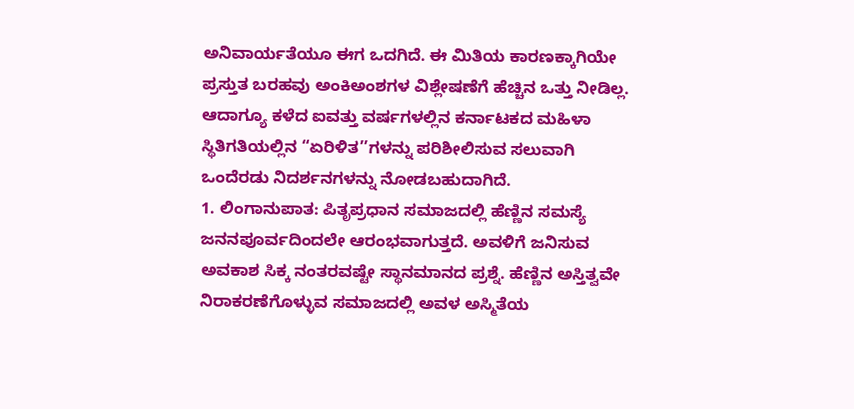ಅನಿವಾರ್ಯತೆಯೂ ಈಗ ಒದಗಿದೆ. ಈ ಮಿತಿಯ ಕಾರಣಕ್ಕಾಗಿಯೇ ಪ್ರಸ್ತುತ ಬರಹವು ಅಂಕಿಅಂಶಗಳ ವಿಶ್ಲೇಷಣೆಗೆ ಹೆಚ್ಚಿನ ಒತ್ತು ನೀಡಿಲ್ಲ. ಆದಾಗ್ಯೂ ಕಳೆದ ಐವತ್ತು ವರ್ಷಗಳಲ್ಲಿನ ಕರ್ನಾಟಕದ ಮಹಿಳಾ ಸ್ಥಿತಿಗತಿಯಲ್ಲಿನ “ಏರಿಳಿತ’’ಗಳನ್ನು ಪರಿಶೀಲಿಸುವ ಸಲುವಾಗಿ ಒಂದೆರಡು ನಿದರ್ಶನಗಳನ್ನು ನೋಡಬಹುದಾಗಿದೆ.
1. ಲಿಂಗಾನುಪಾತ: ಪಿತೃಪ್ರಧಾನ ಸಮಾಜದಲ್ಲಿ ಹೆಣ್ಣಿನ ಸಮಸ್ಯೆ ಜನನಪೂರ್ವದಿಂದಲೇ ಆರಂಭವಾಗುತ್ತದೆ. ಅವಳಿಗೆ ಜನಿಸುವ ಅವಕಾಶ ಸಿಕ್ಕ ನಂತರವಷ್ಟೇ ಸ್ಥಾನಮಾನದ ಪ್ರಶ್ನೆ. ಹೆಣ್ಣಿನ ಅಸ್ತಿತ್ವವೇ ನಿರಾಕರಣೆಗೊಳ್ಳುವ ಸಮಾಜದಲ್ಲಿ ಅವಳ ಅಸ್ಮಿತೆಯ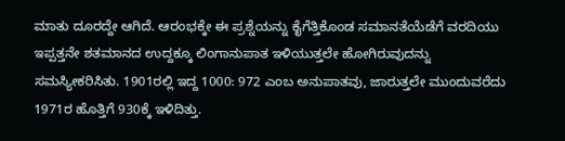ಮಾತು ದೂರದ್ದೇ ಆಗಿದೆ. ಆರಂಭಕ್ಕೇ ಈ ಪ್ರಶ್ನೆಯನ್ನು ಕೈಗೆತ್ತಿಕೊಂಡ ಸಮಾನತೆಯೆಡೆಗೆ ವರದಿಯು ಇಪ್ಪತ್ತನೇ ಶತಮಾನದ ಉದ್ದಕ್ಕೂ ಲಿಂಗಾನುಪಾತ ಇಳಿಯುತ್ತಲೇ ಹೋಗಿರುವುದನ್ನು ಸಮಸ್ಯೀಕರಿಸಿತು. 1901ರಲ್ಲಿ ಇದ್ದ 1000: 972 ಎಂಬ ಅನುಪಾತವು, ಜಾರುತ್ತಲೇ ಮುಂದುವರೆದು 1971ರ ಹೊತ್ತಿಗೆ 930ಕ್ಕೆ ಇಳಿದಿತ್ತು.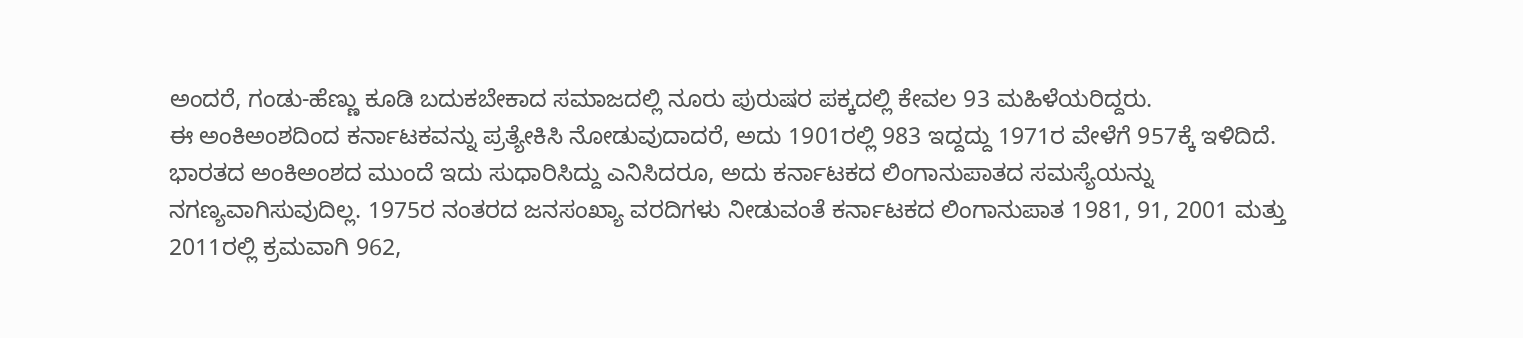ಅಂದರೆ, ಗಂಡು-ಹೆಣ್ಣು ಕೂಡಿ ಬದುಕಬೇಕಾದ ಸಮಾಜದಲ್ಲಿ ನೂರು ಪುರುಷರ ಪಕ್ಕದಲ್ಲಿ ಕೇವಲ 93 ಮಹಿಳೆಯರಿದ್ದರು.
ಈ ಅಂಕಿಅಂಶದಿಂದ ಕರ್ನಾಟಕವನ್ನು ಪ್ರತ್ಯೇಕಿಸಿ ನೋಡುವುದಾದರೆ, ಅದು 1901ರಲ್ಲಿ 983 ಇದ್ದದ್ದು 1971ರ ವೇಳೆಗೆ 957ಕ್ಕೆ ಇಳಿದಿದೆ. ಭಾರತದ ಅಂಕಿಅಂಶದ ಮುಂದೆ ಇದು ಸುಧಾರಿಸಿದ್ದು ಎನಿಸಿದರೂ, ಅದು ಕರ್ನಾಟಕದ ಲಿಂಗಾನುಪಾತದ ಸಮಸ್ಯೆಯನ್ನು ನಗಣ್ಯವಾಗಿಸುವುದಿಲ್ಲ. 1975ರ ನಂತರದ ಜನಸಂಖ್ಯಾ ವರದಿಗಳು ನೀಡುವಂತೆ ಕರ್ನಾಟಕದ ಲಿಂಗಾನುಪಾತ 1981, 91, 2001 ಮತ್ತು 2011ರಲ್ಲಿ ಕ್ರಮವಾಗಿ 962,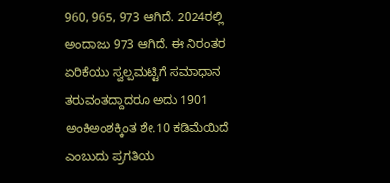960, 965, 973 ಆಗಿದೆ. 2024ರಲ್ಲಿ ಅಂದಾಜು 973 ಆಗಿದೆ. ಈ ನಿರಂತರ ಏರಿಕೆಯು ಸ್ವಲ್ಪಮಟ್ಟಿಗೆ ಸಮಾಧಾನ ತರುವಂತದ್ದಾದರೂ ಅದು 1901 ಅಂಕಿಅಂಶಕ್ಕಿಂತ ಶೇ.10 ಕಡಿಮೆಯಿದೆ ಎಂಬುದು ಪ್ರಗತಿಯ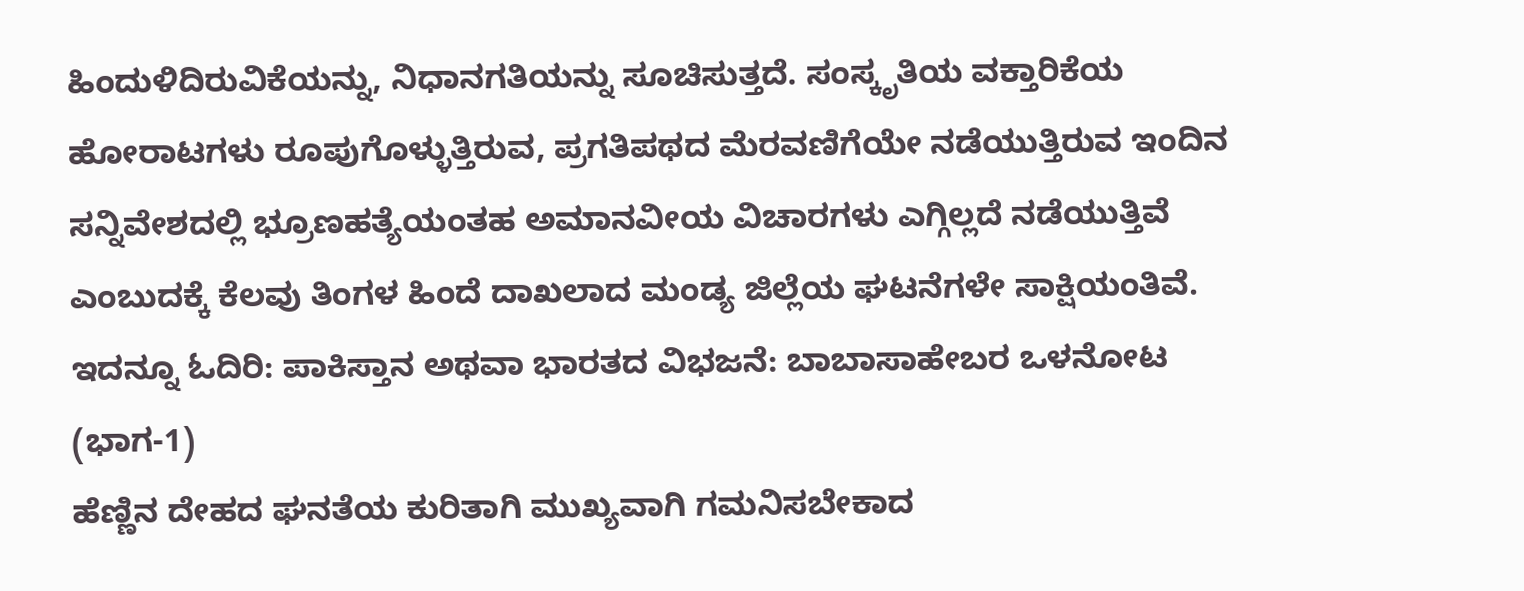ಹಿಂದುಳಿದಿರುವಿಕೆಯನ್ನು, ನಿಧಾನಗತಿಯನ್ನು ಸೂಚಿಸುತ್ತದೆ. ಸಂಸ್ಕೃತಿಯ ವಕ್ತಾರಿಕೆಯ ಹೋರಾಟಗಳು ರೂಪುಗೊಳ್ಳುತ್ತಿರುವ, ಪ್ರಗತಿಪಥದ ಮೆರವಣಿಗೆಯೇ ನಡೆಯುತ್ತಿರುವ ಇಂದಿನ ಸನ್ನಿವೇಶದಲ್ಲಿ ಭ್ರೂಣಹತ್ಯೆಯಂತಹ ಅಮಾನವೀಯ ವಿಚಾರಗಳು ಎಗ್ಗಿಲ್ಲದೆ ನಡೆಯುತ್ತಿವೆ ಎಂಬುದಕ್ಕೆ ಕೆಲವು ತಿಂಗಳ ಹಿಂದೆ ದಾಖಲಾದ ಮಂಡ್ಯ ಜಿಲ್ಲೆಯ ಘಟನೆಗಳೇ ಸಾಕ್ಷಿಯಂತಿವೆ.
ಇದನ್ನೂ ಓದಿರಿ: ಪಾಕಿಸ್ತಾನ ಅಥವಾ ಭಾರತದ ವಿಭಜನೆ: ಬಾಬಾಸಾಹೇಬರ ಒಳನೋಟ (ಭಾಗ-1)
ಹೆಣ್ಣಿನ ದೇಹದ ಘನತೆಯ ಕುರಿತಾಗಿ ಮುಖ್ಯವಾಗಿ ಗಮನಿಸಬೇಕಾದ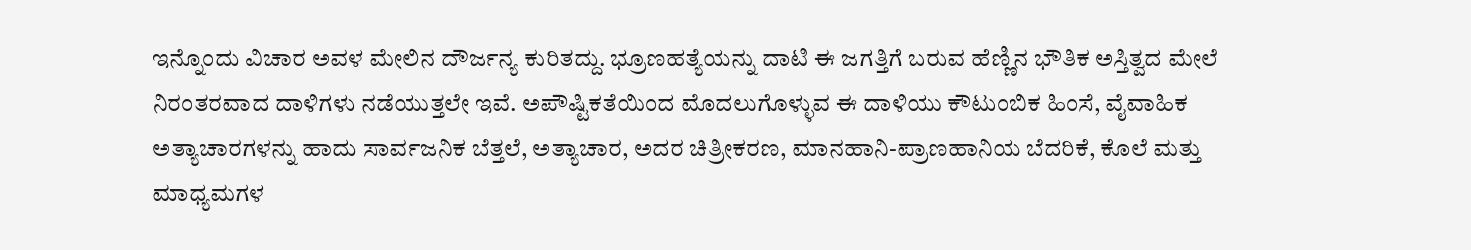ಇನ್ನೊಂದು ವಿಚಾರ ಅವಳ ಮೇಲಿನ ದೌರ್ಜನ್ಯ ಕುರಿತದ್ದು. ಭ್ರೂಣಹತ್ಯೆಯನ್ನು ದಾಟಿ ಈ ಜಗತ್ತಿಗೆ ಬರುವ ಹೆಣ್ಣಿನ ಭೌತಿಕ ಅಸ್ತಿತ್ವದ ಮೇಲೆ ನಿರಂತರವಾದ ದಾಳಿಗಳು ನಡೆಯುತ್ತಲೇ ಇವೆ. ಅಪೌಷ್ಟಿಕತೆಯಿಂದ ಮೊದಲುಗೊಳ್ಳುವ ಈ ದಾಳಿಯು ಕೌಟುಂಬಿಕ ಹಿಂಸೆ, ವೈವಾಹಿಕ ಅತ್ಯಾಚಾರಗಳನ್ನು ಹಾದು ಸಾರ್ವಜನಿಕ ಬೆತ್ತಲೆ, ಅತ್ಯಾಚಾರ, ಅದರ ಚಿತ್ರೀಕರಣ, ಮಾನಹಾನಿ-ಪ್ರಾಣಹಾನಿಯ ಬೆದರಿಕೆ, ಕೊಲೆ ಮತ್ತು ಮಾಧ್ಯಮಗಳ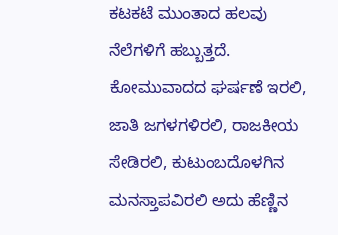ಕಟಕಟೆ ಮುಂತಾದ ಹಲವು ನೆಲೆಗಳಿಗೆ ಹಬ್ಬುತ್ತದೆ. ಕೋಮುವಾದದ ಘರ್ಷಣೆ ಇರಲಿ, ಜಾತಿ ಜಗಳಗಳಿರಲಿ, ರಾಜಕೀಯ ಸೇಡಿರಲಿ, ಕುಟುಂಬದೊಳಗಿನ ಮನಸ್ತಾಪವಿರಲಿ ಅದು ಹೆಣ್ಣಿನ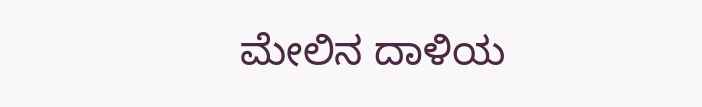ಮೇಲಿನ ದಾಳಿಯ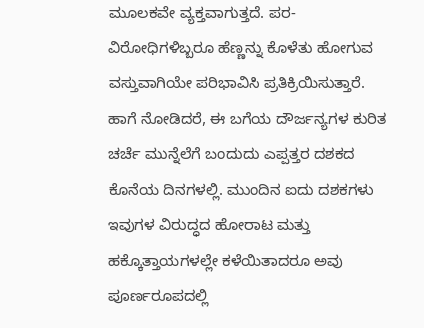ಮೂಲಕವೇ ವ್ಯಕ್ತವಾಗುತ್ತದೆ. ಪರ-ವಿರೋಧಿಗಳಿಬ್ಬರೂ ಹೆಣ್ಣನ್ನು ಕೊಳೆತು ಹೋಗುವ ವಸ್ತುವಾಗಿಯೇ ಪರಿಭಾವಿಸಿ ಪ್ರತಿಕ್ರಿಯಿಸುತ್ತಾರೆ.
ಹಾಗೆ ನೋಡಿದರೆ, ಈ ಬಗೆಯ ದೌರ್ಜನ್ಯಗಳ ಕುರಿತ ಚರ್ಚೆ ಮುನ್ನೆಲೆಗೆ ಬಂದುದು ಎಪ್ಪತ್ತರ ದಶಕದ ಕೊನೆಯ ದಿನಗಳಲ್ಲಿ. ಮುಂದಿನ ಐದು ದಶಕಗಳು ಇವುಗಳ ವಿರುದ್ಧದ ಹೋರಾಟ ಮತ್ತು ಹಕ್ಕೊತ್ತಾಯಗಳಲ್ಲೇ ಕಳೆಯಿತಾದರೂ ಅವು ಪೂರ್ಣರೂಪದಲ್ಲಿ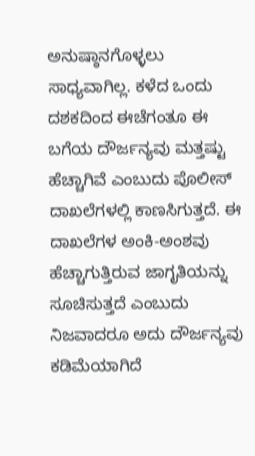ಅನುಷ್ಠಾನಗೊಳ್ಳಲು ಸಾಧ್ಯವಾಗಿಲ್ಲ. ಕಳೆದ ಒಂದು ದಶಕದಿಂದ ಈಚೆಗಂತೂ ಈ ಬಗೆಯ ದೌರ್ಜನ್ಯವು ಮತ್ತಷ್ಟು ಹೆಚ್ಚಾಗಿವೆ ಎಂಬುದು ಪೊಲೀಸ್ ದಾಖಲೆಗಳಲ್ಲಿ ಕಾಣಸಿಗುತ್ತದೆ. ಈ ದಾಖಲೆಗಳ ಅಂಕಿ-ಅಂಶವು ಹೆಚ್ಚಾಗುತ್ತಿರುವ ಜಾಗೃತಿಯನ್ನು ಸೂಚಿಸುತ್ತದೆ ಎಂಬುದು ನಿಜವಾದರೂ ಅದು ದೌರ್ಜನ್ಯವು ಕಡಿಮೆಯಾಗಿದೆ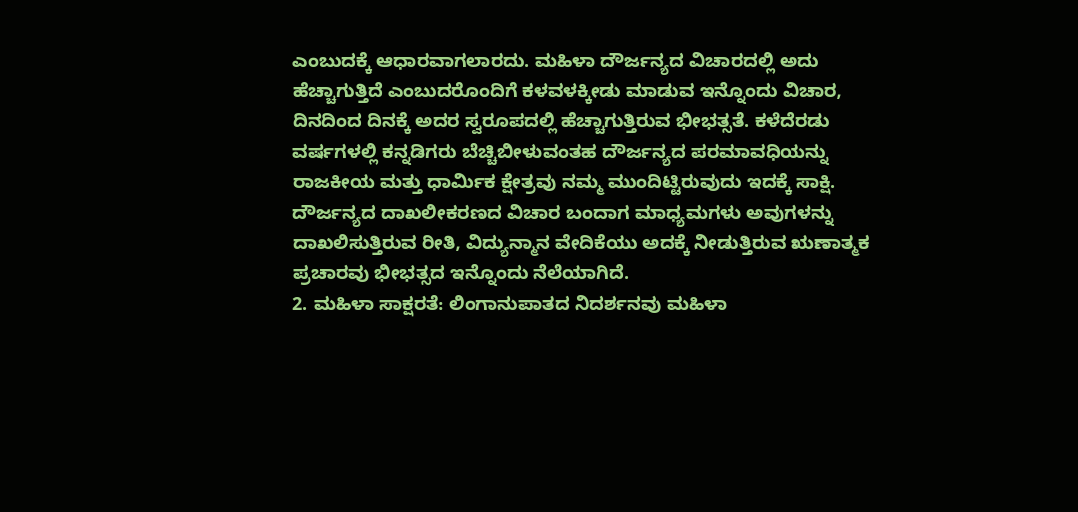ಎಂಬುದಕ್ಕೆ ಆಧಾರವಾಗಲಾರದು. ಮಹಿಳಾ ದೌರ್ಜನ್ಯದ ವಿಚಾರದಲ್ಲಿ ಅದು ಹೆಚ್ಚಾಗುತ್ತಿದೆ ಎಂಬುದರೊಂದಿಗೆ ಕಳವಳಕ್ಕೀಡು ಮಾಡುವ ಇನ್ನೊಂದು ವಿಚಾರ, ದಿನದಿಂದ ದಿನಕ್ಕೆ ಅದರ ಸ್ವರೂಪದಲ್ಲಿ ಹೆಚ್ಚಾಗುತ್ತಿರುವ ಭೀಭತ್ಸತೆ. ಕಳೆದೆರಡು ವರ್ಷಗಳಲ್ಲಿ ಕನ್ನಡಿಗರು ಬೆಚ್ಚಿಬೀಳುವಂತಹ ದೌರ್ಜನ್ಯದ ಪರಮಾವಧಿಯನ್ನು ರಾಜಕೀಯ ಮತ್ತು ಧಾರ್ಮಿಕ ಕ್ಷೇತ್ರವು ನಮ್ಮ ಮುಂದಿಟ್ಟಿರುವುದು ಇದಕ್ಕೆ ಸಾಕ್ಷಿ. ದೌರ್ಜನ್ಯದ ದಾಖಲೀಕರಣದ ವಿಚಾರ ಬಂದಾಗ ಮಾಧ್ಯಮಗಳು ಅವುಗಳನ್ನು ದಾಖಲಿಸುತ್ತಿರುವ ರೀತಿ, ವಿದ್ಯುನ್ಮಾನ ವೇದಿಕೆಯು ಅದಕ್ಕೆ ನೀಡುತ್ತಿರುವ ಋಣಾತ್ಮಕ ಪ್ರಚಾರವು ಭೀಭತ್ಸದ ಇನ್ನೊಂದು ನೆಲೆಯಾಗಿದೆ.
2. ಮಹಿಳಾ ಸಾಕ್ಷರತೆ: ಲಿಂಗಾನುಪಾತದ ನಿದರ್ಶನವು ಮಹಿಳಾ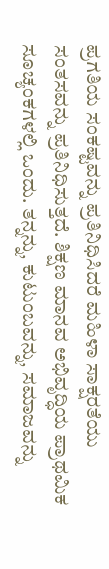ಪ್ರಗತಿಯ ಸಂಕಷ್ಟವನ್ನು ಪ್ರತಿನಿಧಿಸಿದರೆ ಮಹಿಳಾ ಸಾಕ್ಷರತೆಯು ಸಂತಸವನ್ನು ಪ್ರತಿನಿಧಿಸುತ್ತದೆ. ಶಿಕ್ಷಣ ಮಾನವ ಅಭಿವೃದ್ಧಿಯ ಪ್ರಾಥಮಿಕ ಸೂಚ್ಯಂಕಗಳಲ್ಲಿ ಒಂದು. ತನ್ನನ್ನು, ಕುಟುಂಬವನ್ನು, ಸಮಾಜವನ್ನು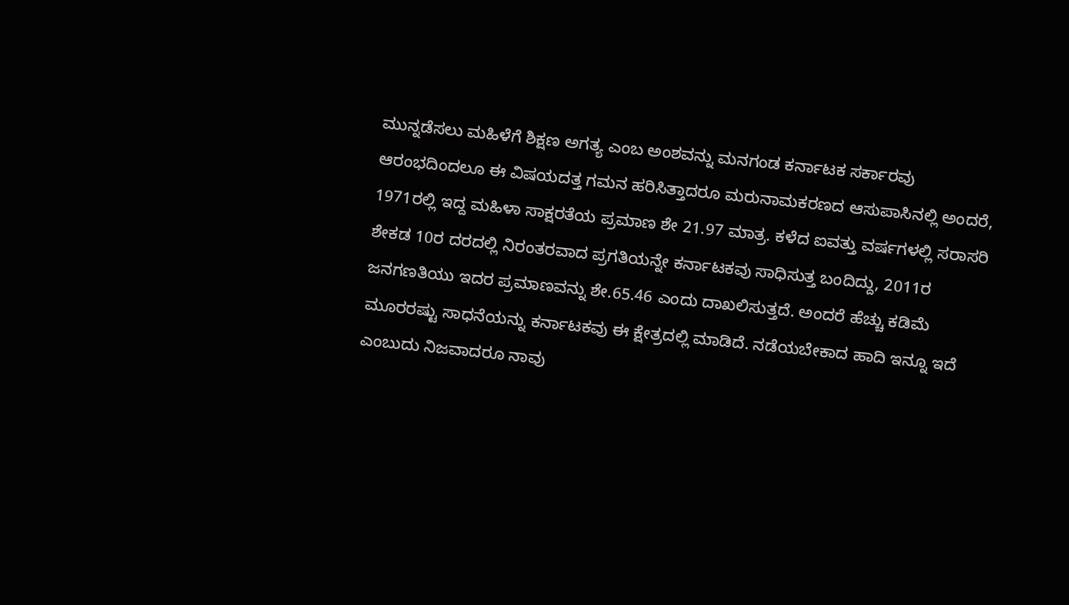ಮುನ್ನಡೆಸಲು ಮಹಿಳೆಗೆ ಶಿಕ್ಷಣ ಅಗತ್ಯ ಎಂಬ ಅಂಶವನ್ನು ಮನಗಂಡ ಕರ್ನಾಟಕ ಸರ್ಕಾರವು ಆರಂಭದಿಂದಲೂ ಈ ವಿಷಯದತ್ತ ಗಮನ ಹರಿಸಿತ್ತಾದರೂ ಮರುನಾಮಕರಣದ ಆಸುಪಾಸಿನಲ್ಲಿ ಅಂದರೆ, 1971ರಲ್ಲಿ ಇದ್ದ ಮಹಿಳಾ ಸಾಕ್ಷರತೆಯ ಪ್ರಮಾಣ ಶೇ 21.97 ಮಾತ್ರ. ಕಳೆದ ಐವತ್ತು ವರ್ಷಗಳಲ್ಲಿ ಸರಾಸರಿ ಶೇಕಡ 10ರ ದರದಲ್ಲಿ ನಿರಂತರವಾದ ಪ್ರಗತಿಯನ್ನೇ ಕರ್ನಾಟಕವು ಸಾಧಿಸುತ್ತ ಬಂದಿದ್ದು, 2011ರ ಜನಗಣತಿಯು ಇದರ ಪ್ರಮಾಣವನ್ನು ಶೇ.65.46 ಎಂದು ದಾಖಲಿಸುತ್ತದೆ. ಅಂದರೆ ಹೆಚ್ಚು ಕಡಿಮೆ ಮೂರರಷ್ಟು ಸಾಧನೆಯನ್ನು ಕರ್ನಾಟಕವು ಈ ಕ್ಷೇತ್ರದಲ್ಲಿ ಮಾಡಿದೆ. ನಡೆಯಬೇಕಾದ ಹಾದಿ ಇನ್ನೂ ಇದೆ ಎಂಬುದು ನಿಜವಾದರೂ ನಾವು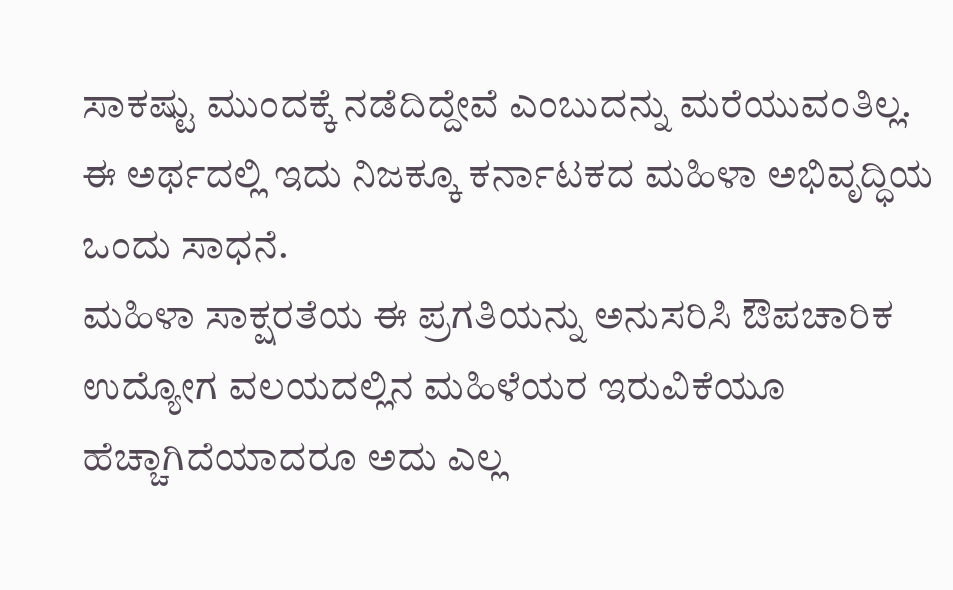ಸಾಕಷ್ಟು ಮುಂದಕ್ಕೆ ನಡೆದಿದ್ದೇವೆ ಎಂಬುದನ್ನು ಮರೆಯುವಂತಿಲ್ಲ. ಈ ಅರ್ಥದಲ್ಲಿ ಇದು ನಿಜಕ್ಕೂ ಕರ್ನಾಟಕದ ಮಹಿಳಾ ಅಭಿವೃದ್ಧಿಯ ಒಂದು ಸಾಧನೆ.
ಮಹಿಳಾ ಸಾಕ್ಷರತೆಯ ಈ ಪ್ರಗತಿಯನ್ನು ಅನುಸರಿಸಿ ಔಪಚಾರಿಕ ಉದ್ಯೋಗ ವಲಯದಲ್ಲಿನ ಮಹಿಳೆಯರ ಇರುವಿಕೆಯೂ ಹೆಚ್ಚಾಗಿದೆಯಾದರೂ ಅದು ಎಲ್ಲ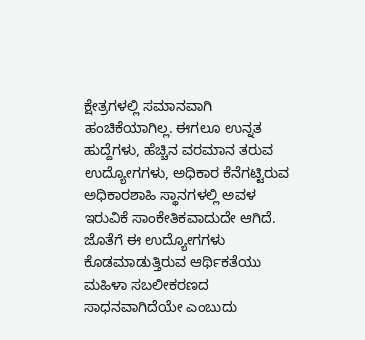ಕ್ಷೇತ್ರಗಳಲ್ಲಿ ಸಮಾನವಾಗಿ ಹಂಚಿಕೆಯಾಗಿಲ್ಲ. ಈಗಲೂ ಉನ್ನತ ಹುದ್ದೆಗಳು, ಹೆಚ್ಚಿನ ವರಮಾನ ತರುವ ಉದ್ಯೋಗಗಳು, ಅಧಿಕಾರ ಕೆನೆಗಟ್ಟಿರುವ ಅಧಿಕಾರಶಾಹಿ ಸ್ಥಾನಗಳಲ್ಲಿ ಅವಳ ಇರುವಿಕೆ ಸಾಂಕೇತಿಕವಾದುದೇ ಆಗಿದೆ. ಜೊತೆಗೆ ಈ ಉದ್ಯೋಗಗಳು ಕೊಡಮಾಡುತ್ತಿರುವ ಆರ್ಥಿಕತೆಯು ಮಹಿಳಾ ಸಬಲೀಕರಣದ ಸಾಧನವಾಗಿದೆಯೇ ಎಂಬುದು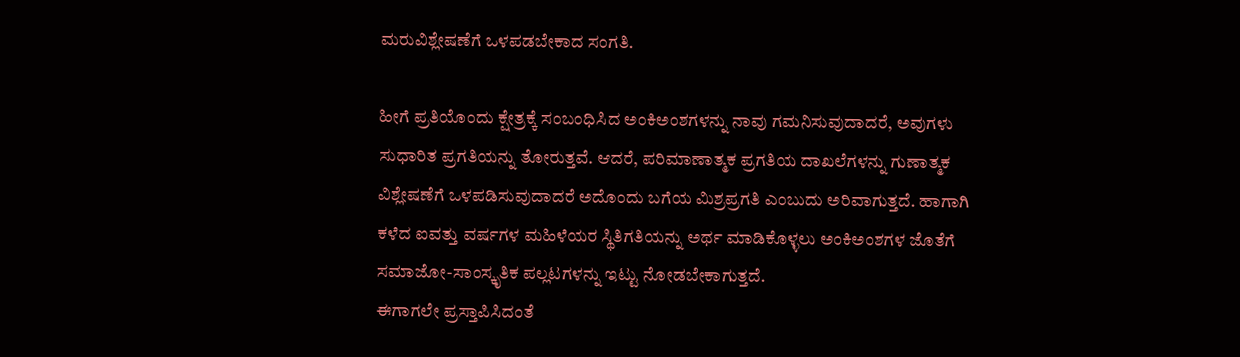ಮರುವಿಶ್ಲೇಷಣೆಗೆ ಒಳಪಡಬೇಕಾದ ಸಂಗತಿ.

ಹೀಗೆ ಪ್ರತಿಯೊಂದು ಕ್ಷೇತ್ರಕ್ಕೆ ಸಂಬಂಧಿಸಿದ ಅಂಕಿಅಂಶಗಳನ್ನು ನಾವು ಗಮನಿಸುವುದಾದರೆ, ಅವುಗಳು ಸುಧಾರಿತ ಪ್ರಗತಿಯನ್ನು ತೋರುತ್ತವೆ. ಆದರೆ, ಪರಿಮಾಣಾತ್ಮಕ ಪ್ರಗತಿಯ ದಾಖಲೆಗಳನ್ನು ಗುಣಾತ್ಮಕ ವಿಶ್ಲೇಷಣೆಗೆ ಒಳಪಡಿಸುವುದಾದರೆ ಅದೊಂದು ಬಗೆಯ ಮಿಶ್ರಪ್ರಗತಿ ಎಂಬುದು ಅರಿವಾಗುತ್ತದೆ. ಹಾಗಾಗಿ ಕಳೆದ ಐವತ್ತು ವರ್ಷಗಳ ಮಹಿಳೆಯರ ಸ್ಥಿತಿಗತಿಯನ್ನು ಅರ್ಥ ಮಾಡಿಕೊಳ್ಳಲು ಅಂಕಿಅಂಶಗಳ ಜೊತೆಗೆ ಸಮಾಜೋ-ಸಾಂಸ್ಕೃತಿಕ ಪಲ್ಲಟಗಳನ್ನು ಇಟ್ಟು ನೋಡಬೇಕಾಗುತ್ತದೆ.
ಈಗಾಗಲೇ ಪ್ರಸ್ತಾಪಿಸಿದಂತೆ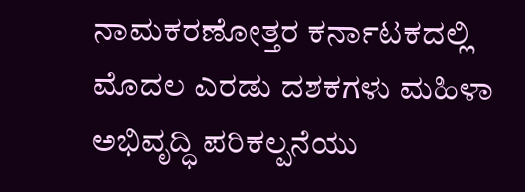ನಾಮಕರಣೋತ್ತರ ಕರ್ನಾಟಕದಲ್ಲಿ ಮೊದಲ ಎರಡು ದಶಕಗಳು ಮಹಿಳಾ ಅಭಿವೃದ್ಧಿ ಪರಿಕಲ್ಪನೆಯು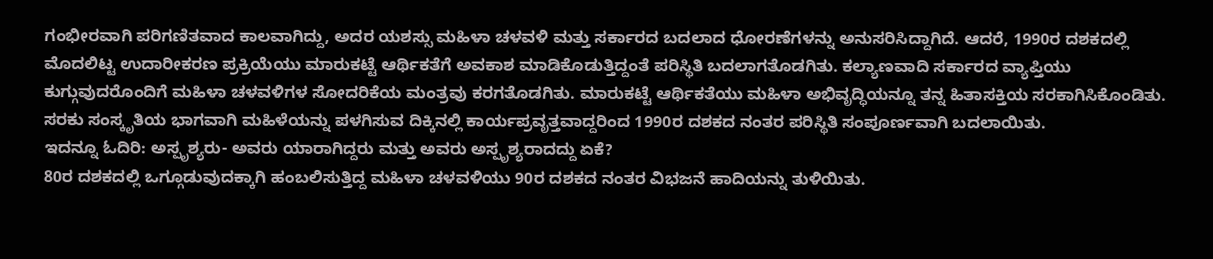ಗಂಭೀರವಾಗಿ ಪರಿಗಣಿತವಾದ ಕಾಲವಾಗಿದ್ದು, ಅದರ ಯಶಸ್ಸು ಮಹಿಳಾ ಚಳವಳಿ ಮತ್ತು ಸರ್ಕಾರದ ಬದಲಾದ ಧೋರಣೆಗಳನ್ನು ಅನುಸರಿಸಿದ್ದಾಗಿದೆ. ಆದರೆ, 1990ರ ದಶಕದಲ್ಲಿ ಮೊದಲಿಟ್ಟ ಉದಾರೀಕರಣ ಪ್ರಕ್ರಿಯೆಯು ಮಾರುಕಟ್ಟೆ ಆರ್ಥಿಕತೆಗೆ ಅವಕಾಶ ಮಾಡಿಕೊಡುತ್ತಿದ್ದಂತೆ ಪರಿಸ್ಥಿತಿ ಬದಲಾಗತೊಡಗಿತು. ಕಲ್ಯಾಣವಾದಿ ಸರ್ಕಾರದ ವ್ಯಾಪ್ತಿಯು ಕುಗ್ಗುವುದರೊಂದಿಗೆ ಮಹಿಳಾ ಚಳವಳಿಗಳ ಸೋದರಿಕೆಯ ಮಂತ್ರವು ಕರಗತೊಡಗಿತು. ಮಾರುಕಟ್ಟೆ ಆರ್ಥಿಕತೆಯು ಮಹಿಳಾ ಅಭಿವೃದ್ಧಿಯನ್ನೂ ತನ್ನ ಹಿತಾಸಕ್ತಿಯ ಸರಕಾಗಿಸಿಕೊಂಡಿತು. ಸರಕು ಸಂಸ್ಕೃತಿಯ ಭಾಗವಾಗಿ ಮಹಿಳೆಯನ್ನು ಪಳಗಿಸುವ ದಿಕ್ಕಿನಲ್ಲಿ ಕಾರ್ಯಪ್ರವೃತ್ತವಾದ್ದರಿಂದ 1990ರ ದಶಕದ ನಂತರ ಪರಿಸ್ಥಿತಿ ಸಂಪೂರ್ಣವಾಗಿ ಬದಲಾಯಿತು.
ಇದನ್ನೂ ಓದಿರಿ: ಅಸ್ಪೃಶ್ಯರು- ಅವರು ಯಾರಾಗಿದ್ದರು ಮತ್ತು ಅವರು ಅಸ್ಪೃಶ್ಯರಾದದ್ದು ಏಕೆ?
80ರ ದಶಕದಲ್ಲಿ ಒಗ್ಗೂಡುವುದಕ್ಕಾಗಿ ಹಂಬಲಿಸುತ್ತಿದ್ದ ಮಹಿಳಾ ಚಳವಳಿಯು 90ರ ದಶಕದ ನಂತರ ವಿಭಜನೆ ಹಾದಿಯನ್ನು ತುಳಿಯಿತು.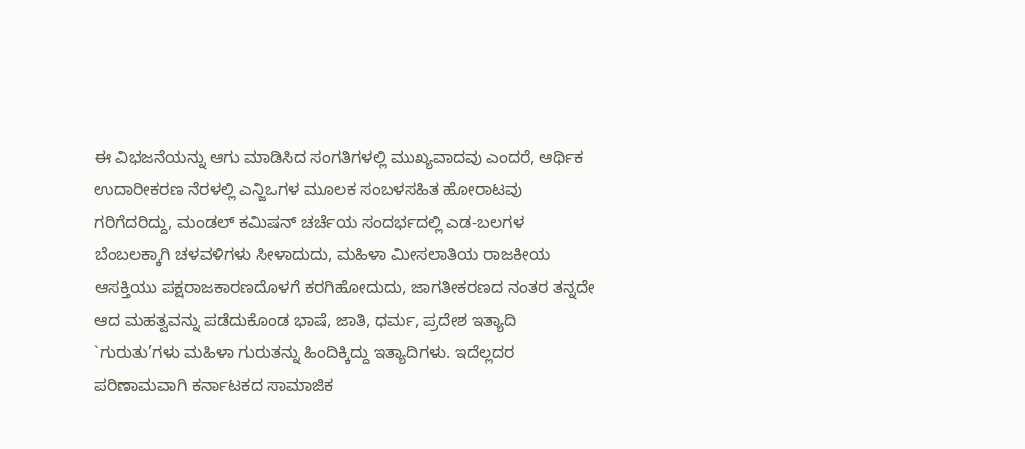ಈ ವಿಭಜನೆಯನ್ನು ಆಗು ಮಾಡಿಸಿದ ಸಂಗತಿಗಳಲ್ಲಿ ಮುಖ್ಯವಾದವು ಎಂದರೆ, ಆರ್ಥಿಕ ಉದಾರೀಕರಣ ನೆರಳಲ್ಲಿ ಎನ್ಜಿಒಗಳ ಮೂಲಕ ಸಂಬಳಸಹಿತ ಹೋರಾಟವು ಗರಿಗೆದರಿದ್ದು, ಮಂಡಲ್ ಕಮಿಷನ್ ಚರ್ಚೆಯ ಸಂದರ್ಭದಲ್ಲಿ ಎಡ-ಬಲಗಳ ಬೆಂಬಲಕ್ಕಾಗಿ ಚಳವಳಿಗಳು ಸೀಳಾದುದು, ಮಹಿಳಾ ಮೀಸಲಾತಿಯ ರಾಜಕೀಯ ಆಸಕ್ತಿಯು ಪಕ್ಷರಾಜಕಾರಣದೊಳಗೆ ಕರಗಿಹೋದುದು, ಜಾಗತೀಕರಣದ ನಂತರ ತನ್ನದೇ ಆದ ಮಹತ್ವವನ್ನು ಪಡೆದುಕೊಂಡ ಭಾಷೆ, ಜಾತಿ, ಧರ್ಮ, ಪ್ರದೇಶ ಇತ್ಯಾದಿ `ಗುರುತು’ಗಳು ಮಹಿಳಾ ಗುರುತನ್ನು ಹಿಂದಿಕ್ಕಿದ್ದು ಇತ್ಯಾದಿಗಳು. ಇದೆಲ್ಲದರ ಪರಿಣಾಮವಾಗಿ ಕರ್ನಾಟಕದ ಸಾಮಾಜಿಕ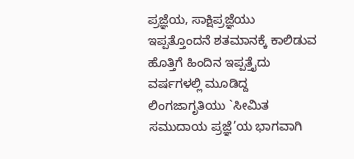ಪ್ರಜ್ಞೆಯ, ಸಾಕ್ಷಿಪ್ರಜ್ಞೆಯು ಇಪ್ಪತ್ತೊಂದನೆ ಶತಮಾನಕ್ಕೆ ಕಾಲಿಡುವ ಹೊತ್ತಿಗೆ ಹಿಂದಿನ ಇಪ್ಪತ್ತೈದು ವರ್ಷಗಳಲ್ಲಿ ಮೂಡಿದ್ದ ಲಿಂಗಜಾಗೃತಿಯು `ಸೀಮಿತ ಸಮುದಾಯ ಪ್ರಜ್ಞೆ’ಯ ಭಾಗವಾಗಿ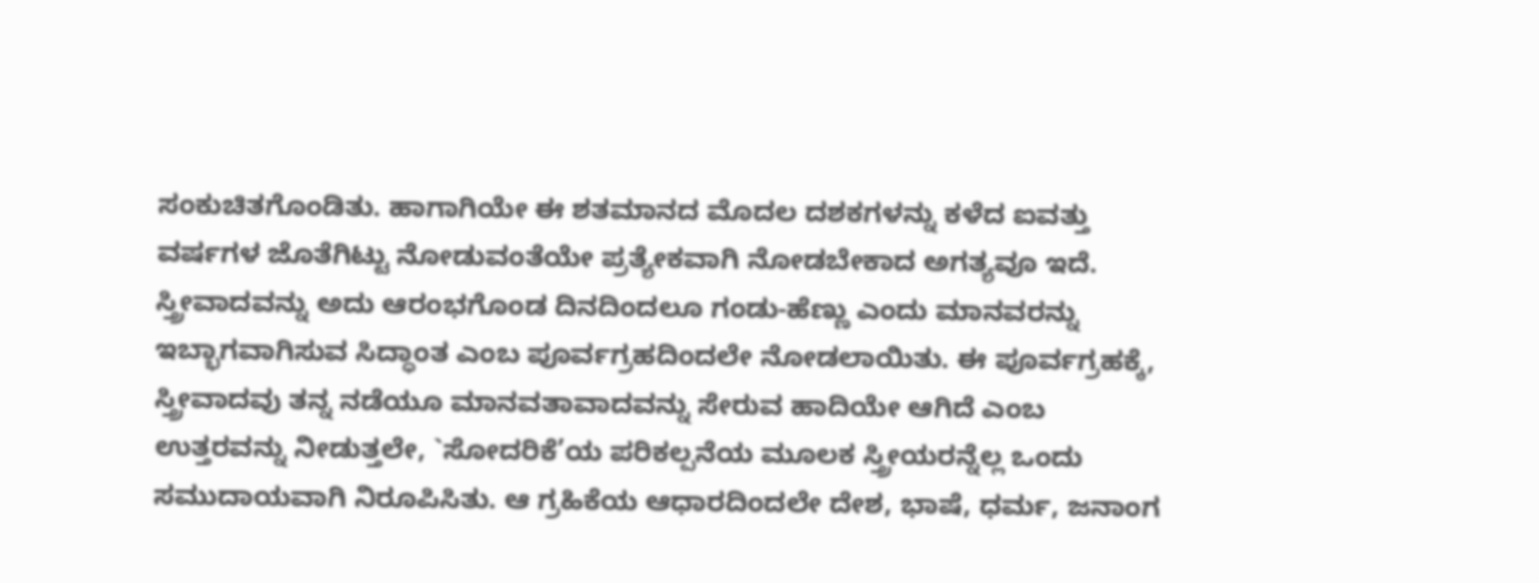ಸಂಕುಚಿತಗೊಂಡಿತು. ಹಾಗಾಗಿಯೇ ಈ ಶತಮಾನದ ಮೊದಲ ದಶಕಗಳನ್ನು ಕಳೆದ ಐವತ್ತು ವರ್ಷಗಳ ಜೊತೆಗಿಟ್ಟು ನೋಡುವಂತೆಯೇ ಪ್ರತ್ಯೇಕವಾಗಿ ನೋಡಬೇಕಾದ ಅಗತ್ಯವೂ ಇದೆ.
ಸ್ತ್ರೀವಾದವನ್ನು ಅದು ಆರಂಭಗೊಂಡ ದಿನದಿಂದಲೂ ಗಂಡು-ಹೆಣ್ಣು ಎಂದು ಮಾನವರನ್ನು ಇಬ್ಭಾಗವಾಗಿಸುವ ಸಿದ್ಧಾಂತ ಎಂಬ ಪೂರ್ವಗ್ರಹದಿಂದಲೇ ನೋಡಲಾಯಿತು. ಈ ಪೂರ್ವಗ್ರಹಕ್ಕೆ, ಸ್ತ್ರೀವಾದವು ತನ್ನ ನಡೆಯೂ ಮಾನವತಾವಾದವನ್ನು ಸೇರುವ ಹಾದಿಯೇ ಆಗಿದೆ ಎಂಬ ಉತ್ತರವನ್ನು ನೀಡುತ್ತಲೇ, `ಸೋದರಿಕೆ’ಯ ಪರಿಕಲ್ಪನೆಯ ಮೂಲಕ ಸ್ತ್ರೀಯರನ್ನೆಲ್ಲ ಒಂದು ಸಮುದಾಯವಾಗಿ ನಿರೂಪಿಸಿತು. ಆ ಗ್ರಹಿಕೆಯ ಆಧಾರದಿಂದಲೇ ದೇಶ, ಭಾಷೆ, ಧರ್ಮ, ಜನಾಂಗ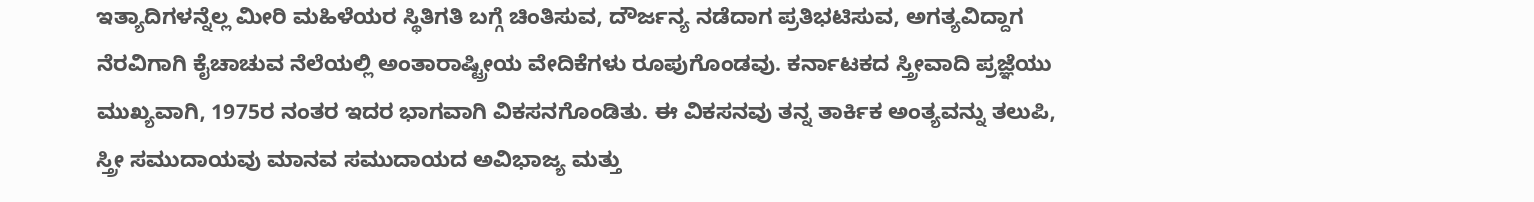ಇತ್ಯಾದಿಗಳನ್ನೆಲ್ಲ ಮೀರಿ ಮಹಿಳೆಯರ ಸ್ಥಿತಿಗತಿ ಬಗ್ಗೆ ಚಿಂತಿಸುವ, ದೌರ್ಜನ್ಯ ನಡೆದಾಗ ಪ್ರತಿಭಟಿಸುವ, ಅಗತ್ಯವಿದ್ದಾಗ ನೆರವಿಗಾಗಿ ಕೈಚಾಚುವ ನೆಲೆಯಲ್ಲಿ ಅಂತಾರಾಷ್ಟ್ರೀಯ ವೇದಿಕೆಗಳು ರೂಪುಗೊಂಡವು. ಕರ್ನಾಟಕದ ಸ್ತ್ರೀವಾದಿ ಪ್ರಜ್ಞೆಯು ಮುಖ್ಯವಾಗಿ, 1975ರ ನಂತರ ಇದರ ಭಾಗವಾಗಿ ವಿಕಸನಗೊಂಡಿತು. ಈ ವಿಕಸನವು ತನ್ನ ತಾರ್ಕಿಕ ಅಂತ್ಯವನ್ನು ತಲುಪಿ, ಸ್ತ್ರೀ ಸಮುದಾಯವು ಮಾನವ ಸಮುದಾಯದ ಅವಿಭಾಜ್ಯ ಮತ್ತು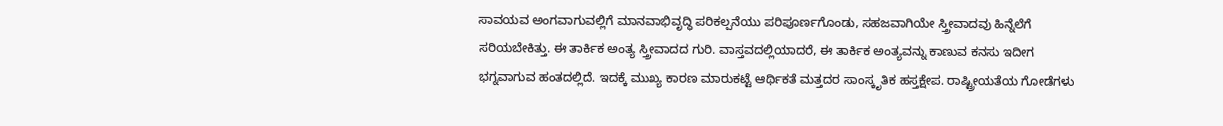ಸಾವಯವ ಅಂಗವಾಗುವಲ್ಲಿಗೆ ಮಾನವಾಭಿವೃದ್ಧಿ ಪರಿಕಲ್ಪನೆಯು ಪರಿಪೂರ್ಣಗೊಂಡು, ಸಹಜವಾಗಿಯೇ ಸ್ತ್ರೀವಾದವು ಹಿನ್ನೆಲೆಗೆ ಸರಿಯಬೇಕಿತ್ತು. ಈ ತಾರ್ಕಿಕ ಅಂತ್ಯ ಸ್ತ್ರೀವಾದದ ಗುರಿ. ವಾಸ್ತವದಲ್ಲಿಯಾದರೆ, ಈ ತಾರ್ಕಿಕ ಅಂತ್ಯವನ್ನು ಕಾಣುವ ಕನಸು ಇದೀಗ ಭಗ್ನವಾಗುವ ಹಂತದಲ್ಲಿದೆ. ಇದಕ್ಕೆ ಮುಖ್ಯ ಕಾರಣ ಮಾರುಕಟ್ಟೆ ಆರ್ಥಿಕತೆ ಮತ್ತದರ ಸಾಂಸ್ಕೃತಿಕ ಹಸ್ತಕ್ಷೇಪ. ರಾಷ್ಟ್ರೀಯತೆಯ ಗೋಡೆಗಳು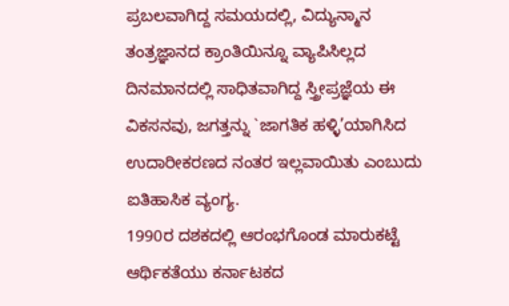ಪ್ರಬಲವಾಗಿದ್ದ ಸಮಯದಲ್ಲಿ, ವಿದ್ಯುನ್ಮಾನ ತಂತ್ರಜ್ಞಾನದ ಕ್ರಾಂತಿಯಿನ್ನೂ ವ್ಯಾಪಿಸಿಲ್ಲದ ದಿನಮಾನದಲ್ಲಿ ಸಾಧಿತವಾಗಿದ್ದ ಸ್ತ್ರೀಪ್ರಜ್ಞೆಯ ಈ ವಿಕಸನವು, ಜಗತ್ತನ್ನು `ಜಾಗತಿಕ ಹಳ್ಳಿ’ಯಾಗಿಸಿದ ಉದಾರೀಕರಣದ ನಂತರ ಇಲ್ಲವಾಯಿತು ಎಂಬುದು ಐತಿಹಾಸಿಕ ವ್ಯಂಗ್ಯ.
1990ರ ದಶಕದಲ್ಲಿ ಆರಂಭಗೊಂಡ ಮಾರುಕಟ್ಟೆ ಆರ್ಥಿಕತೆಯು ಕರ್ನಾಟಕದ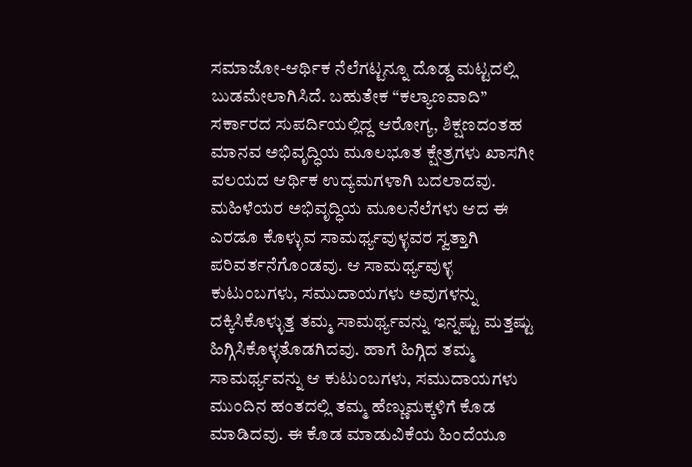ಸಮಾಜೋ-ಆರ್ಥಿಕ ನೆಲೆಗಟ್ಟನ್ನೂ ದೊಡ್ಡ ಮಟ್ಟದಲ್ಲಿ ಬುಡಮೇಲಾಗಿಸಿದೆ. ಬಹುತೇಕ “ಕಲ್ಯಾಣವಾದಿ’’ ಸರ್ಕಾರದ ಸುಪರ್ದಿಯಲ್ಲಿದ್ದ ಆರೋಗ್ಯ, ಶಿಕ್ಷಣದಂತಹ ಮಾನವ ಅಭಿವೃದ್ಧಿಯ ಮೂಲಭೂತ ಕ್ಷೇತ್ರಗಳು ಖಾಸಗೀ ವಲಯದ ಆರ್ಥಿಕ ಉದ್ಯಮಗಳಾಗಿ ಬದಲಾದವು. ಮಹಿಳೆಯರ ಅಭಿವೃದ್ಧಿಯ ಮೂಲನೆಲೆಗಳು ಆದ ಈ ಎರಡೂ ಕೊಳ್ಳುವ ಸಾಮರ್ಥ್ಯವುಳ್ಳವರ ಸ್ವತ್ತಾಗಿ ಪರಿವರ್ತನೆಗೊಂಡವು. ಆ ಸಾಮರ್ಥ್ಯವುಳ್ಳ ಕುಟುಂಬಗಳು, ಸಮುದಾಯಗಳು ಅವುಗಳನ್ನು ದಕ್ಕಿಸಿಕೊಳ್ಳುತ್ತ ತಮ್ಮ ಸಾಮರ್ಥ್ಯವನ್ನು ಇನ್ನಷ್ಟು ಮತ್ತಷ್ಟು ಹಿಗ್ಗಿಸಿಕೊಳ್ಳತೊಡಗಿದವು. ಹಾಗೆ ಹಿಗ್ಗಿದ ತಮ್ಮ ಸಾಮರ್ಥ್ಯವನ್ನು ಆ ಕುಟುಂಬಗಳು, ಸಮುದಾಯಗಳು ಮುಂದಿನ ಹಂತದಲ್ಲಿ ತಮ್ಮ ಹೆಣ್ಣುಮಕ್ಕಳಿಗೆ ಕೊಡ ಮಾಡಿದವು. ಈ ಕೊಡ ಮಾಡುವಿಕೆಯ ಹಿಂದೆಯೂ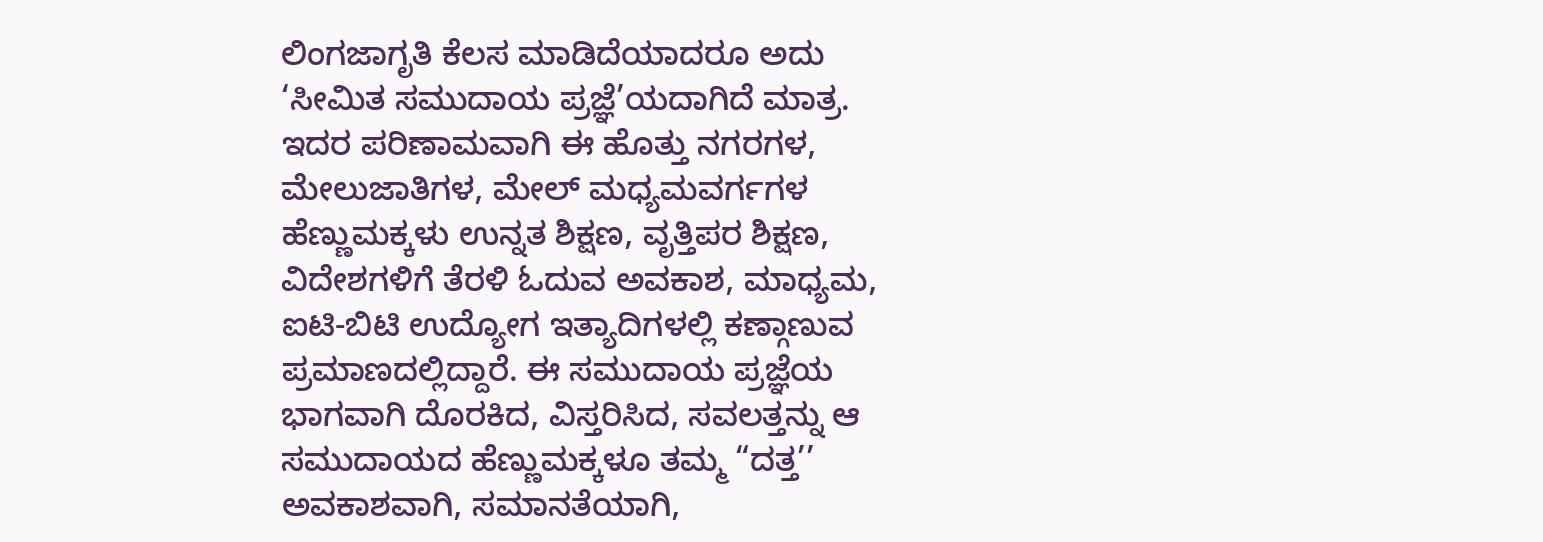ಲಿಂಗಜಾಗೃತಿ ಕೆಲಸ ಮಾಡಿದೆಯಾದರೂ ಅದು ‘ಸೀಮಿತ ಸಮುದಾಯ ಪ್ರಜ್ಞೆ’ಯದಾಗಿದೆ ಮಾತ್ರ. ಇದರ ಪರಿಣಾಮವಾಗಿ ಈ ಹೊತ್ತು ನಗರಗಳ, ಮೇಲುಜಾತಿಗಳ, ಮೇಲ್ ಮಧ್ಯಮವರ್ಗಗಳ ಹೆಣ್ಣುಮಕ್ಕಳು ಉನ್ನತ ಶಿಕ್ಷಣ, ವೃತ್ತಿಪರ ಶಿಕ್ಷಣ, ವಿದೇಶಗಳಿಗೆ ತೆರಳಿ ಓದುವ ಅವಕಾಶ, ಮಾಧ್ಯಮ, ಐಟಿ-ಬಿಟಿ ಉದ್ಯೋಗ ಇತ್ಯಾದಿಗಳಲ್ಲಿ ಕಣ್ಗಾಣುವ ಪ್ರಮಾಣದಲ್ಲಿದ್ದಾರೆ. ಈ ಸಮುದಾಯ ಪ್ರಜ್ಞೆಯ ಭಾಗವಾಗಿ ದೊರಕಿದ, ವಿಸ್ತರಿಸಿದ, ಸವಲತ್ತನ್ನು ಆ ಸಮುದಾಯದ ಹೆಣ್ಣುಮಕ್ಕಳೂ ತಮ್ಮ “ದತ್ತ’’ ಅವಕಾಶವಾಗಿ, ಸಮಾನತೆಯಾಗಿ,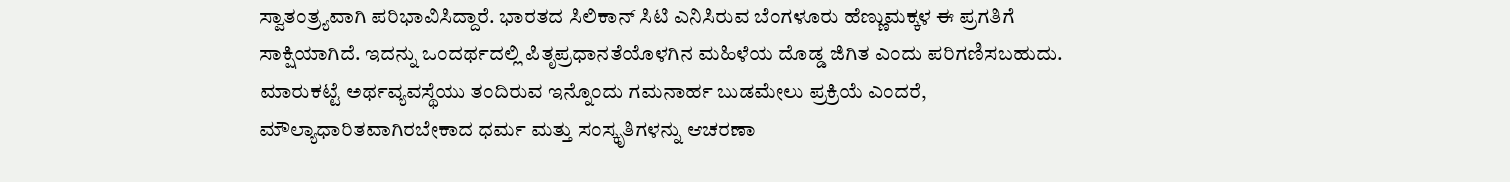ಸ್ವಾತಂತ್ರ್ಯವಾಗಿ ಪರಿಭಾವಿಸಿದ್ದಾರೆ. ಭಾರತದ ಸಿಲಿಕಾನ್ ಸಿಟಿ ಎನಿಸಿರುವ ಬೆಂಗಳೂರು ಹೆಣ್ಣುಮಕ್ಕಳ ಈ ಪ್ರಗತಿಗೆ ಸಾಕ್ಷಿಯಾಗಿದೆ. ಇದನ್ನು ಒಂದರ್ಥದಲ್ಲಿ ಪಿತೃಪ್ರಧಾನತೆಯೊಳಗಿನ ಮಹಿಳೆಯ ದೊಡ್ಡ ಜಿಗಿತ ಎಂದು ಪರಿಗಣಿಸಬಹುದು.
ಮಾರುಕಟ್ಟೆ ಅರ್ಥವ್ಯವಸ್ಥೆಯು ತಂದಿರುವ ಇನ್ನೊಂದು ಗಮನಾರ್ಹ ಬುಡಮೇಲು ಪ್ರಕ್ರಿಯೆ ಎಂದರೆ, ಮೌಲ್ಯಾಧಾರಿತವಾಗಿರಬೇಕಾದ ಧರ್ಮ ಮತ್ತು ಸಂಸ್ಕೃತಿಗಳನ್ನು ಆಚರಣಾ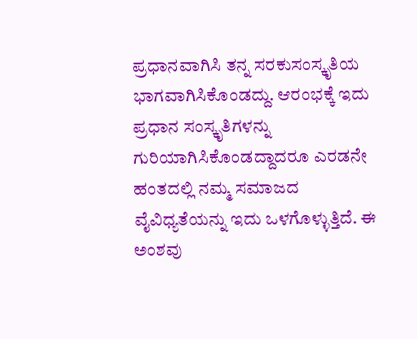ಪ್ರಧಾನವಾಗಿಸಿ ತನ್ನ ಸರಕುಸಂಸ್ಕೃತಿಯ ಭಾಗವಾಗಿಸಿಕೊಂಡದ್ದು. ಆರಂಭಕ್ಕೆ ಇದು ಪ್ರಧಾನ ಸಂಸ್ಕೃತಿಗಳನ್ನು ಗುರಿಯಾಗಿಸಿಕೊಂಡದ್ದಾದರೂ ಎರಡನೇ ಹಂತದಲ್ಲಿ ನಮ್ಮ ಸಮಾಜದ ವೈವಿಧ್ಯತೆಯನ್ನು ಇದು ಒಳಗೊಳ್ಳುತ್ತಿದೆ. ಈ ಅಂಶವು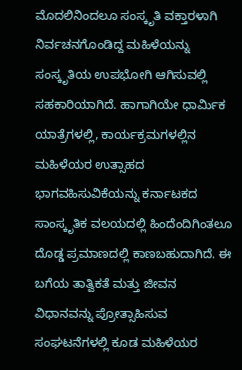ಮೊದಲಿನಿಂದಲೂ ಸಂಸ್ಕೃತಿ ವಕ್ತಾರಳಾಗಿ ನಿರ್ವಚನಗೊಂಡಿದ್ದ ಮಹಿಳೆಯನ್ನು ಸಂಸ್ಕೃತಿಯ ಉಪಭೋಗಿ ಆಗಿಸುವಲ್ಲಿ ಸಹಕಾರಿಯಾಗಿದೆ. ಹಾಗಾಗಿಯೇ ಧಾರ್ಮಿಕ ಯಾತ್ರೆಗಳಲ್ಲಿ, ಕಾರ್ಯಕ್ರಮಗಳಲ್ಲಿನ ಮಹಿಳೆಯರ ಉತ್ಸಾಹದ ಭಾಗವಹಿಸುವಿಕೆಯನ್ನು ಕರ್ನಾಟಕದ ಸಾಂಸ್ಕೃತಿಕ ವಲಯದಲ್ಲಿ ಹಿಂದೆಂದಿಗಿಂತಲೂ ದೊಡ್ಡ ಪ್ರಮಾಣದಲ್ಲಿ ಕಾಣಬಹುದಾಗಿದೆ. ಈ ಬಗೆಯ ತಾತ್ವಿಕತೆ ಮತ್ತು ಜೀವನ ವಿಧಾನವನ್ನು ಪ್ರೋತ್ಸಾಹಿಸುವ ಸಂಘಟನೆಗಳಲ್ಲಿ ಕೂಡ ಮಹಿಳೆಯರ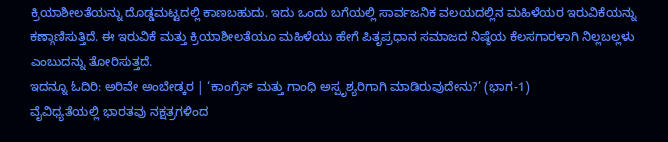ಕ್ರಿಯಾಶೀಲತೆಯನ್ನು ದೊಡ್ಡಮಟ್ಟದಲ್ಲಿ ಕಾಣಬಹುದು. ಇದು ಒಂದು ಬಗೆಯಲ್ಲಿ ಸಾರ್ವಜನಿಕ ವಲಯದಲ್ಲಿನ ಮಹಿಳೆಯರ ಇರುವಿಕೆಯನ್ನು ಕಣ್ಗಾಣಿಸುತ್ತಿದೆ. ಈ ಇರುವಿಕೆ ಮತ್ತು ಕ್ರಿಯಾಶೀಲತೆಯೂ ಮಹಿಳೆಯು ಹೇಗೆ ಪಿತೃಪ್ರಧಾನ ಸಮಾಜದ ನಿಷ್ಠೆಯ ಕೆಲಸಗಾರಳಾಗಿ ನಿಲ್ಲಬಲ್ಲಳು ಎಂಬುದನ್ನು ತೋರಿಸುತ್ತದೆ.
ಇದನ್ನೂ ಓದಿರಿ: ಅರಿವೇ ಅಂಬೇಡ್ಕರ | ‘ಕಾಂಗ್ರೆಸ್ ಮತ್ತು ಗಾಂಧಿ ಅಸ್ಪೃಶ್ಯರಿಗಾಗಿ ಮಾಡಿರುವುದೇನು?’ (ಭಾಗ-1)
ವೈವಿಧ್ಯತೆಯಲ್ಲಿ ಭಾರತವು ನಕ್ಷತ್ರಗಳಿಂದ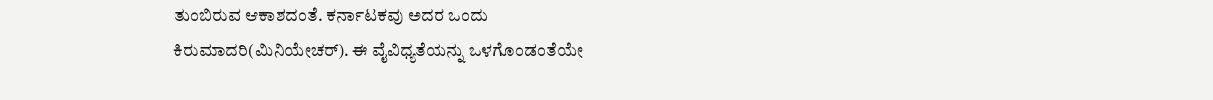ತುಂಬಿರುವ ಆಕಾಶದಂತೆ. ಕರ್ನಾಟಕವು ಅದರ ಒಂದು ಕಿರುಮಾದರಿ(ಮಿನಿಯೇಚರ್). ಈ ವೈವಿಧ್ಯತೆಯನ್ನು ಒಳಗೊಂಡಂತೆಯೇ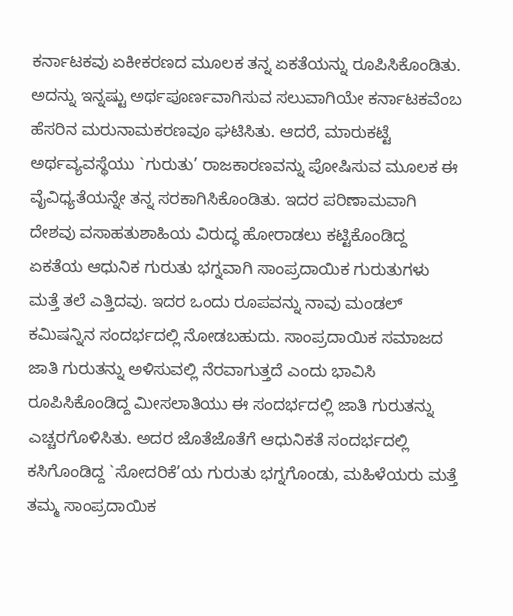ಕರ್ನಾಟಕವು ಏಕೀಕರಣದ ಮೂಲಕ ತನ್ನ ಏಕತೆಯನ್ನು ರೂಪಿಸಿಕೊಂಡಿತು. ಅದನ್ನು ಇನ್ನಷ್ಟು ಅರ್ಥಪೂರ್ಣವಾಗಿಸುವ ಸಲುವಾಗಿಯೇ ಕರ್ನಾಟಕವೆಂಬ ಹೆಸರಿನ ಮರುನಾಮಕರಣವೂ ಘಟಿಸಿತು. ಆದರೆ, ಮಾರುಕಟ್ಟೆ ಅರ್ಥವ್ಯವಸ್ಥೆಯು `ಗುರುತು’ ರಾಜಕಾರಣವನ್ನು ಪೋಷಿಸುವ ಮೂಲಕ ಈ ವೈವಿಧ್ಯತೆಯನ್ನೇ ತನ್ನ ಸರಕಾಗಿಸಿಕೊಂಡಿತು. ಇದರ ಪರಿಣಾಮವಾಗಿ ದೇಶವು ವಸಾಹತುಶಾಹಿಯ ವಿರುದ್ಧ ಹೋರಾಡಲು ಕಟ್ಟಿಕೊಂಡಿದ್ದ ಏಕತೆಯ ಆಧುನಿಕ ಗುರುತು ಭಗ್ನವಾಗಿ ಸಾಂಪ್ರದಾಯಿಕ ಗುರುತುಗಳು ಮತ್ತೆ ತಲೆ ಎತ್ತಿದವು. ಇದರ ಒಂದು ರೂಪವನ್ನು ನಾವು ಮಂಡಲ್ ಕಮಿಷನ್ನಿನ ಸಂದರ್ಭದಲ್ಲಿ ನೋಡಬಹುದು. ಸಾಂಪ್ರದಾಯಿಕ ಸಮಾಜದ ಜಾತಿ ಗುರುತನ್ನು ಅಳಿಸುವಲ್ಲಿ ನೆರವಾಗುತ್ತದೆ ಎಂದು ಭಾವಿಸಿ ರೂಪಿಸಿಕೊಂಡಿದ್ದ ಮೀಸಲಾತಿಯು ಈ ಸಂದರ್ಭದಲ್ಲಿ ಜಾತಿ ಗುರುತನ್ನು ಎಚ್ಚರಗೊಳಿಸಿತು. ಅದರ ಜೊತೆಜೊತೆಗೆ ಆಧುನಿಕತೆ ಸಂದರ್ಭದಲ್ಲಿ ಕಸಿಗೊಂಡಿದ್ದ `ಸೋದರಿಕೆ’ಯ ಗುರುತು ಭಗ್ನಗೊಂಡು, ಮಹಿಳೆಯರು ಮತ್ತೆ ತಮ್ಮ ಸಾಂಪ್ರದಾಯಿಕ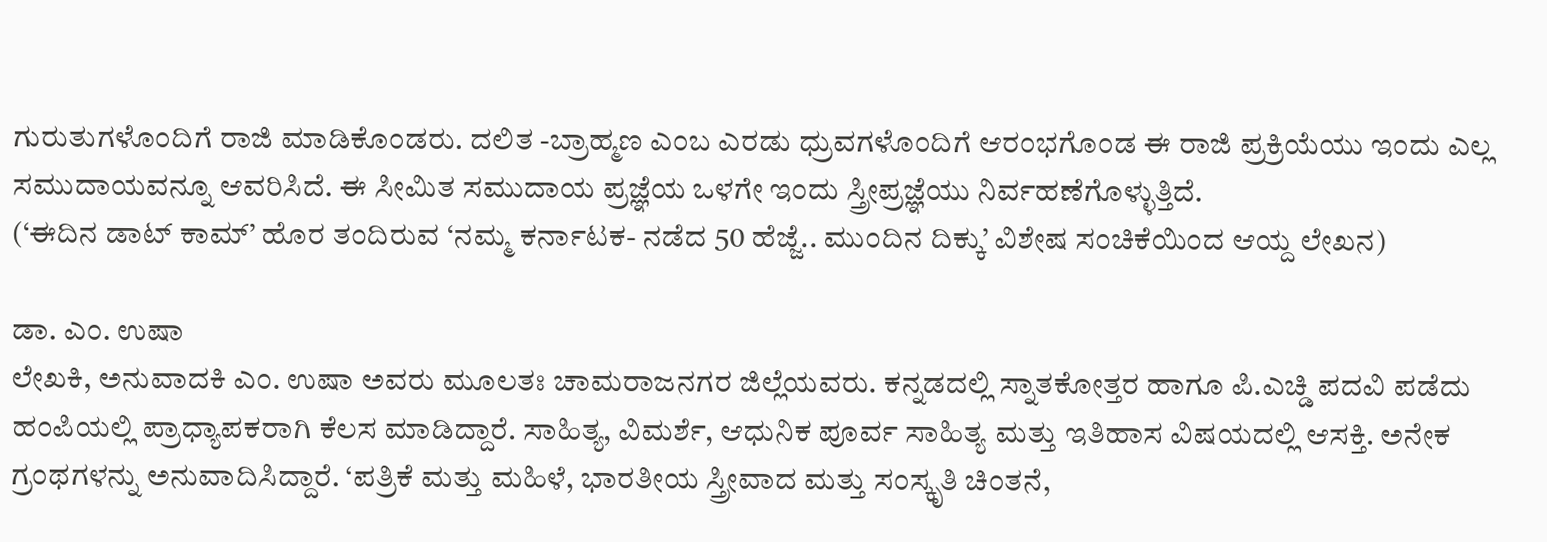ಗುರುತುಗಳೊಂದಿಗೆ ರಾಜಿ ಮಾಡಿಕೊಂಡರು. ದಲಿತ -ಬ್ರಾಹ್ಮಣ ಎಂಬ ಎರಡು ಧ್ರುವಗಳೊಂದಿಗೆ ಆರಂಭಗೊಂಡ ಈ ರಾಜಿ ಪ್ರಕ್ರಿಯೆಯು ಇಂದು ಎಲ್ಲ ಸಮುದಾಯವನ್ನೂ ಆವರಿಸಿದೆ. ಈ ಸೀಮಿತ ಸಮುದಾಯ ಪ್ರಜ್ಞೆಯ ಒಳಗೇ ಇಂದು ಸ್ತ್ರೀಪ್ರಜ್ಞೆಯು ನಿರ್ವಹಣೆಗೊಳ್ಳುತ್ತಿದೆ.
(‘ಈದಿನ ಡಾಟ್ ಕಾಮ್’ ಹೊರ ತಂದಿರುವ ‘ನಮ್ಮ ಕರ್ನಾಟಕ- ನಡೆದ 50 ಹೆಜ್ಜೆ.. ಮುಂದಿನ ದಿಕ್ಕು’ ವಿಶೇಷ ಸಂಚಿಕೆಯಿಂದ ಆಯ್ದ ಲೇಖನ)

ಡಾ. ಎಂ. ಉಷಾ
ಲೇಖಕಿ, ಅನುವಾದಕಿ ಎಂ. ಉಷಾ ಅವರು ಮೂಲತಃ ಚಾಮರಾಜನಗರ ಜಿಲ್ಲೆಯವರು. ಕನ್ನಡದಲ್ಲಿ ಸ್ನಾತಕೋತ್ತರ ಹಾಗೂ ಪಿ.ಎಚ್ಡಿ ಪದವಿ ಪಡೆದು ಹಂಪಿಯಲ್ಲಿ ಪ್ರಾಧ್ಯಾಪಕರಾಗಿ ಕೆಲಸ ಮಾಡಿದ್ದಾರೆ. ಸಾಹಿತ್ಯ, ವಿಮರ್ಶೆ, ಆಧುನಿಕ ಪೂರ್ವ ಸಾಹಿತ್ಯ ಮತ್ತು ಇತಿಹಾಸ ವಿಷಯದಲ್ಲಿ ಆಸಕ್ತಿ. ಅನೇಕ ಗ್ರಂಥಗಳನ್ನು ಅನುವಾದಿಸಿದ್ದಾರೆ. ‘ಪತ್ರಿಕೆ ಮತ್ತು ಮಹಿಳೆ, ಭಾರತೀಯ ಸ್ತ್ರೀವಾದ ಮತ್ತು ಸಂಸ್ಕೃತಿ ಚಿಂತನೆ,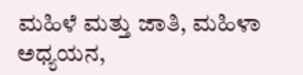ಮಹಿಳೆ ಮತ್ತು ಜಾತಿ, ಮಹಿಳಾ ಅಧ್ಯಯನ,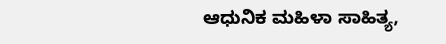ಆಧುನಿಕ ಮಹಿಳಾ ಸಾಹಿತ್ಯ,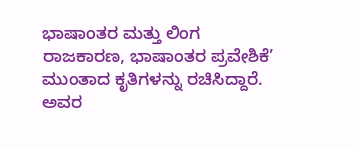ಭಾಷಾಂತರ ಮತ್ತು ಲಿಂಗ ರಾಜಕಾರಣ, ಭಾಷಾಂತರ ಪ್ರವೇಶಿಕೆ’ ಮುಂತಾದ ಕೃತಿಗಳನ್ನು ರಚಿಸಿದ್ದಾರೆ. ಅವರ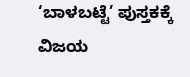‘ಬಾಳಬಟ್ಟೆ’ ಪುಸ್ತಕಕ್ಕೆ ವಿಜಯ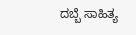ದಬ್ಬೆ ಸಾಹಿತ್ಯ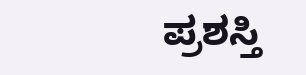ಪ್ರಶಸ್ತಿ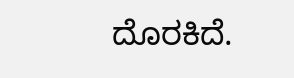ದೊರಕಿದೆ.